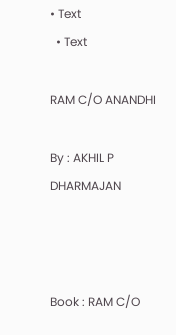• Text
  • Text

RAM C/O ANANDHI

By : AKHIL P DHARMAJAN



Book : RAM C/O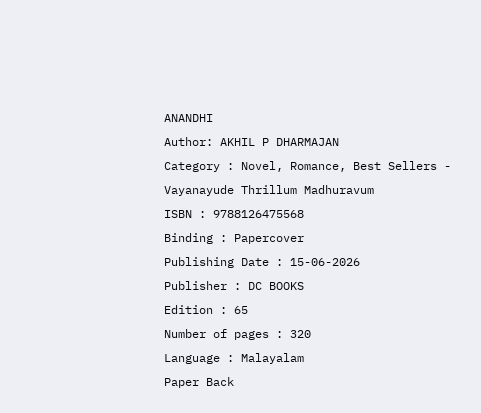ANANDHI
Author: AKHIL P DHARMAJAN
Category : Novel, Romance, Best Sellers - Vayanayude Thrillum Madhuravum
ISBN : 9788126475568
Binding : Papercover
Publishing Date : 15-06-2026
Publisher : DC BOOKS
Edition : 65
Number of pages : 320
Language : Malayalam
Paper Back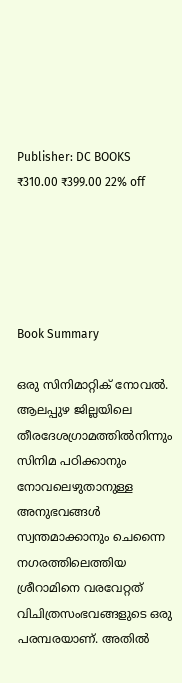Publisher: DC BOOKS
₹310.00 ₹399.00 22% off





Book Summary

ഒരു സിനിമാറ്റിക് നോവൽ. ആലപ്പുഴ ജില്ലയിലെ തീരദേശഗ്രാമത്തിൽനിന്നും സിനിമ പഠിക്കാനും നോവലെഴുതാനുള്ള അനുഭവങ്ങൾ സ്വന്തമാക്കാനും ചെന്നൈ നഗരത്തിലെത്തിയ ശ്രീറാമിനെ വരവേറ്റത് വിചിത്രസംഭവങ്ങളുടെ ഒരു പരമ്പരയാണ്. അതിൽ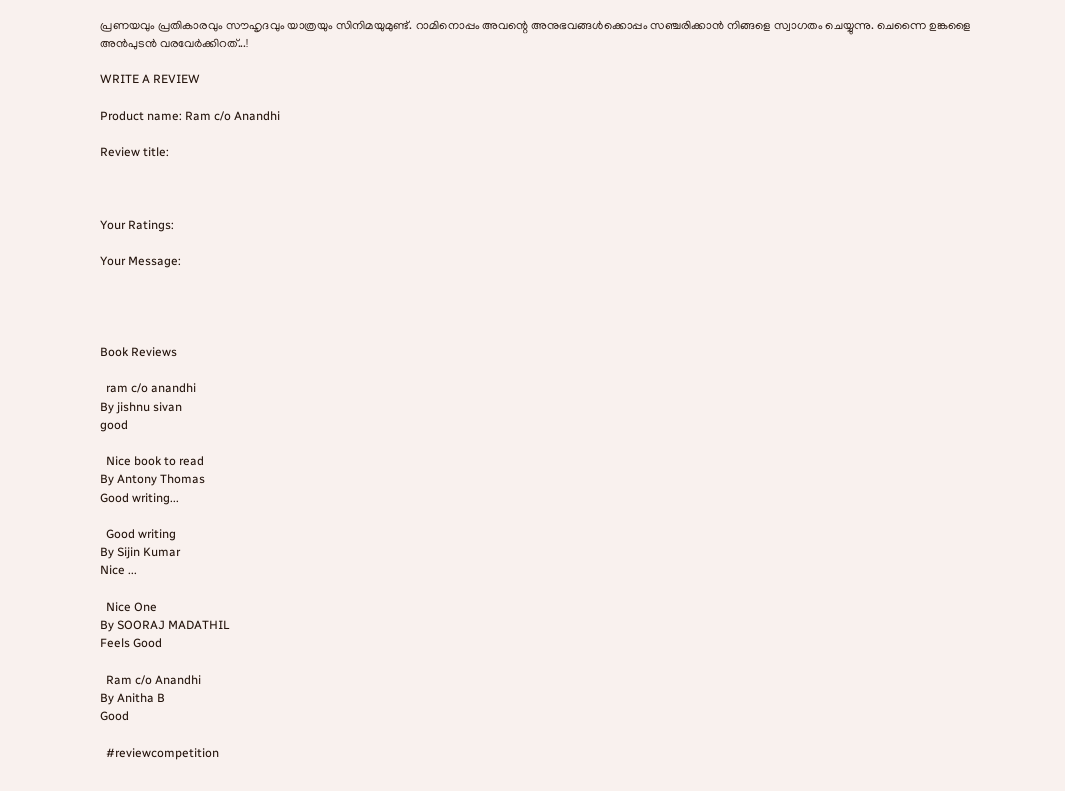പ്രണയവും പ്രതികാരവും സൗഹൃദവും യാത്രയും സിനിമയുമുണ്ട്. റാമിനൊപ്പം അവന്റെ അനുഭവങ്ങൾക്കൊപ്പം സഞ്ചരിക്കാൻ നിങ്ങളെ സ്വാഗതം ചെയ്യുന്നു. ചെന്നൈ ഉങ്കളൈ അൻപുടൻ വരവേർക്കിറത്...!

WRITE A REVIEW

Product name: Ram c/o Anandhi

Review title:



Your Ratings:

Your Message:




Book Reviews

  ram c/o anandhi
By jishnu sivan
good

  Nice book to read
By Antony Thomas
Good writing...

  Good writing
By Sijin Kumar
Nice ...

  Nice One
By SOORAJ MADATHIL
Feels Good

  Ram c/o Anandhi
By Anitha B
Good

  #reviewcompetition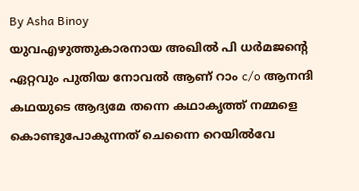By Asha Binoy
യുവഎഴുത്തുകാരനായ അഖിൽ പി ധർമജന്റെ ഏറ്റവും പുതിയ നോവൽ ആണ് റാം c/o ആനന്ദി കഥയുടെ ആദ്യമേ തന്നെ കഥാകൃത്ത് നമ്മളെ കൊണ്ടുപോകുന്നത് ചെന്നൈ റെയിൽവേ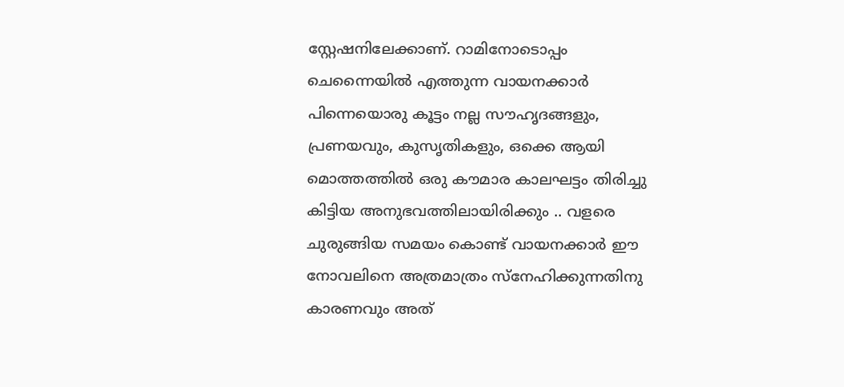സ്റ്റേഷനിലേക്കാണ്. റാമിനോടൊപ്പം ചെന്നൈയിൽ എത്തുന്ന വായനക്കാർ പിന്നെയൊരു കൂട്ടം നല്ല സൗഹൃദങ്ങളും, പ്രണയവും, കുസൃതികളും, ഒക്കെ ആയി മൊത്തത്തിൽ ഒരു കൗമാര കാലഘട്ടം തിരിച്ചു കിട്ടിയ അനുഭവത്തിലായിരിക്കും .. വളരെ ചുരുങ്ങിയ സമയം കൊണ്ട് വായനക്കാർ ഈ നോവലിനെ അത്രമാത്രം സ്നേഹിക്കുന്നതിനു കാരണവും അത്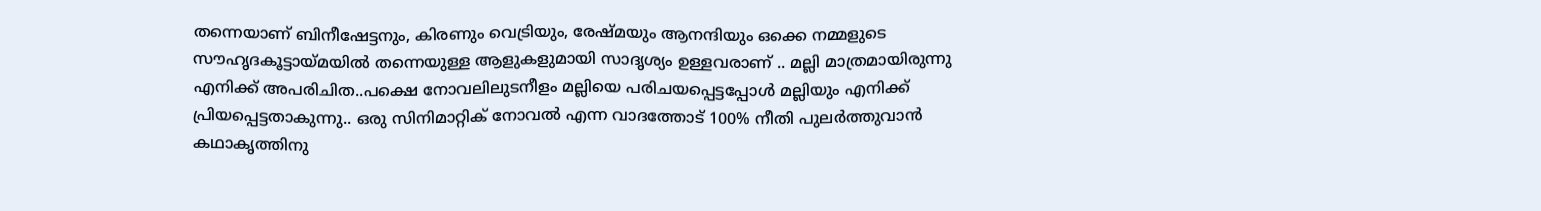തന്നെയാണ് ബിനീഷേട്ടനും, കിരണും വെട്രിയും, രേഷ്മയും ആനന്ദിയും ഒക്കെ നമ്മളുടെ സൗഹൃദകൂട്ടായ്മയിൽ തന്നെയുള്ള ആളുകളുമായി സാദൃശ്യം ഉള്ളവരാണ് .. മല്ലി മാത്രമായിരുന്നു എനിക്ക് അപരിചിത..പക്ഷെ നോവലിലുടനീളം മല്ലിയെ പരിചയപ്പെട്ടപ്പോൾ മല്ലിയും എനിക്ക് പ്രിയപ്പെട്ടതാകുന്നു.. ഒരു സിനിമാറ്റിക് നോവൽ എന്ന വാദത്തോട് 100% നീതി പുലർത്തുവാൻ കഥാകൃത്തിനു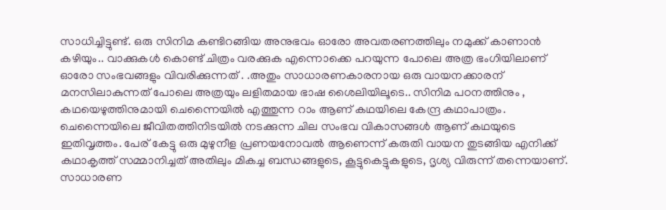സാധിച്ചിട്ടുണ്ട്. ഒരു സിനിമ കണ്ടിറങ്ങിയ അനുഭവം ഓരോ അവതരണത്തിലും നമുക്ക് കാണാൻ കഴിയും.. വാക്കുകൾ കൊണ്ട് ചിത്രം വരക്കുക എന്നൊക്കെ പറയുന്ന പോലെ അത്ര ഭംഗിയിലാണ് ഓരോ സംഭവങ്ങളും വിവരിക്കുന്നത് . .അതും സാധാരണകാരനായ ഒരു വായനക്കാരന് മനസിലാകുന്നത് പോലെ അത്രയും ലളിതമായ ഭാഷ ശൈലിയിലൂടെ.. സിനിമ പഠനത്തിനും , കഥയെഴുത്തിനുമായി ചെന്നൈയിൽ എത്തുന്ന റാം ആണ് കഥയിലെ കേന്ദ്ര കഥാപാത്രം. ചെന്നൈയിലെ ജീവിതത്തിനിടയിൽ നടക്കുന്ന ചില സംഭവ വികാസങ്ങൾ ആണ് കഥയുടെ ഇതിവൃത്തം. പേര് കേട്ടു ഒരു മുഴുനീള പ്രണയനോവൽ ആണെന്ന് കരുതി വായന തുടങ്ങിയ എനിക്ക് കഥാകൃത്ത് സമ്മാനിച്ചത് അതിലും മികച്ച ബന്ധങ്ങളുടെ, കൂട്ടുകെട്ടുകളുടെ, ദൃശ്യ വിരുന്ന് തന്നെയാണ്. സാധാരണ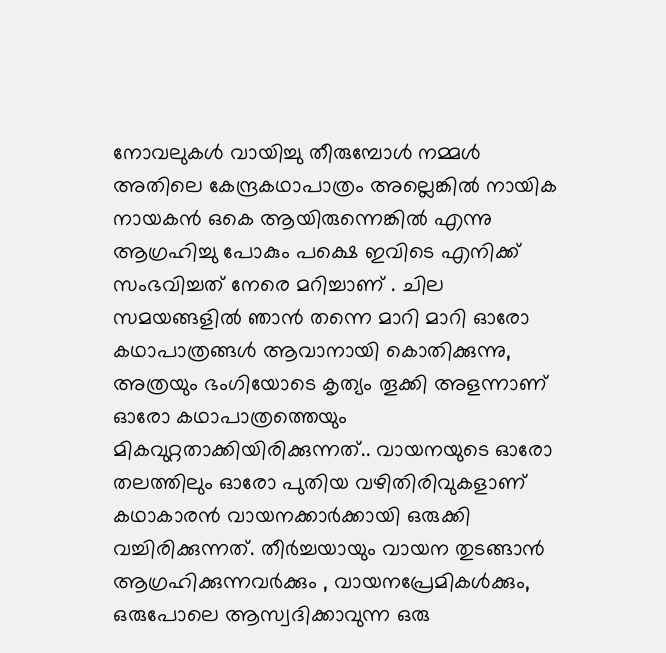നോവലുകൾ വായിച്ചു തീരുമ്പോൾ നമ്മൾ അതിലെ കേന്ദ്രകഥാപാത്രം അല്ലെങ്കിൽ നായിക നായകൻ ഒകെ ആയിരുന്നെങ്കിൽ എന്നു ആഗ്രഹിച്ചു പോകും പക്ഷെ ഇവിടെ എനിക്ക് സംഭവിച്ചത് നേരെ മറിച്ചാണ് . ചില സമയങ്ങളിൽ ഞാൻ തന്നെ മാറി മാറി ഓരോ കഥാപാത്രങ്ങൾ ആവാനായി കൊതിക്കുന്നു, അത്രയും ഭംഗിയോടെ കൃത്യം തൂക്കി അളന്നാണ് ഓരോ കഥാപാത്രത്തെയും മികവുറ്റതാക്കിയിരിക്കുന്നത്.. വായനയുടെ ഓരോ തലത്തിലും ഓരോ പുതിയ വഴിതിരിവുകളാണ് കഥാകാരൻ വായനക്കാർക്കായി ഒരുക്കി വച്ചിരിക്കുന്നത്. തീർച്ചയായും വായന തുടങ്ങാൻ ആഗ്രഹിക്കുന്നവർക്കും , വായനപ്രേമികൾക്കും, ഒരുപോലെ ആസ്വദിക്കാവുന്ന ഒരു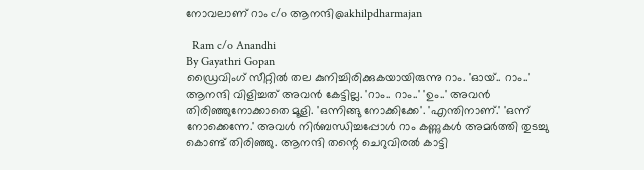നോവലാണ് റാം c/o ആനന്ദി@akhilpdharmajan

  Ram c/o Anandhi
By Gayathri Gopan
ഡ്രൈവിംഗ് സീറ്റിൽ തല കുനിച്ചിരിക്കുകയായിരുന്നു റാം. 'ഓയ്.. റാം..' ആനന്ദി വിളിച്ചത് അവൻ കേട്ടില്ല. 'റാം.. റാം..' 'ഉം..' അവൻ തിരിഞ്ഞുനോക്കാതെ മൂളി. 'ഒന്നിങ്ങു നോക്കിക്കേ'. 'എന്തിനാണ്.' 'ഒന്ന് നോക്കെന്നേ.' അവൾ നിർബന്ധിച്ചപ്പോൾ റാം കണ്ണുകൾ അമർത്തി തുടച്ചു കൊണ്ട് തിരിഞ്ഞു. ആനന്ദി തന്റെ ചെറുവിരൽ കാട്ടി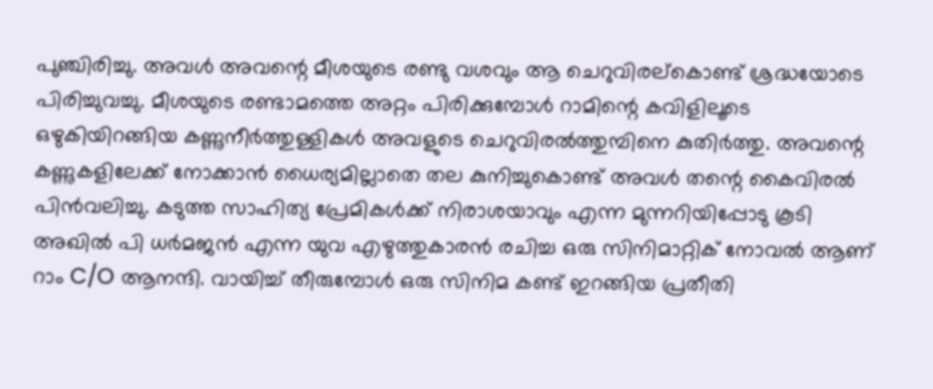പുഞ്ചിരിച്ചു. അവൾ അവന്റെ മീശയുടെ രണ്ടു വശവും ആ ചെറുവിരല്കൊണ്ട് ശ്രദ്ധയോടെ പിരിച്ചുവച്ചു. മീശയുടെ രണ്ടാമത്തെ അറ്റം പിരിക്കുമ്പോൾ റാമിന്റെ കവിളിലൂടെ ഒഴുകിയിറങ്ങിയ കണ്ണുനീർത്തുള്ളികൾ അവളുടെ ചെറുവിരൽത്തുമ്പിനെ കുതിർത്തു. അവന്റെ കണ്ണുകളിലേക്ക് നോക്കാൻ ധൈര്യമില്ലാതെ തല കുനിച്ചുകൊണ്ട് അവൾ തന്റെ കൈവിരൽ പിൻവലിച്ചു. കടുത്ത സാഹിത്യ പ്രേമികൾക്ക് നിരാശയാവും എന്ന മുന്നറിയിപ്പോടു കൂടി അഖിൽ പി ധർമജൻ എന്ന യുവ എഴുത്തുകാരൻ രചിച്ച ഒരു സിനിമാറ്റിക് നോവൽ ആണ് റാം C/O ആനന്ദി. വായിച്ച് തീരുമ്പോൾ ഒരു സിനിമ കണ്ട് ഇറങ്ങിയ പ്രതീതി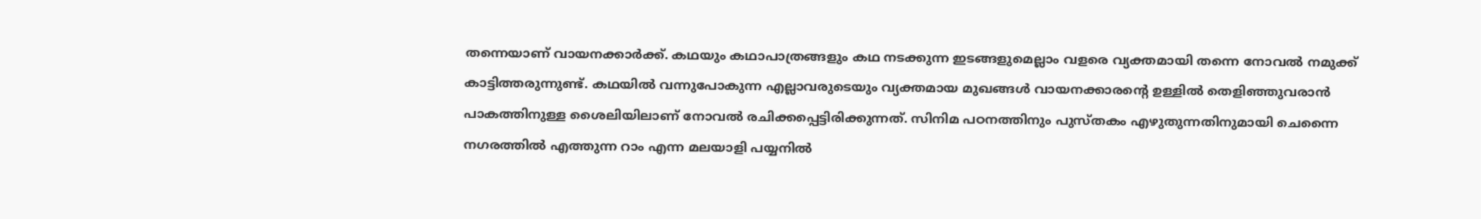തന്നെയാണ് വായനക്കാർക്ക്. കഥയും കഥാപാത്രങ്ങളും കഥ നടക്കുന്ന ഇടങ്ങളുമെല്ലാം വളരെ വ്യക്തമായി തന്നെ നോവൽ നമുക്ക് കാട്ടിത്തരുന്നുണ്ട്. കഥയിൽ വന്നുപോകുന്ന എല്ലാവരുടെയും വ്യക്തമായ മുഖങ്ങൾ വായനക്കാരൻ്റെ ഉള്ളിൽ തെളിഞ്ഞുവരാൻ പാകത്തിനുള്ള ശൈലിയിലാണ് നോവൽ രചിക്കപ്പെട്ടിരിക്കുന്നത്. സിനിമ പഠനത്തിനും പുസ്തകം എഴുതുന്നതിനുമായി ചെന്നൈ നഗരത്തിൽ എത്തുന്ന റാം എന്ന മലയാളി പയ്യനിൽ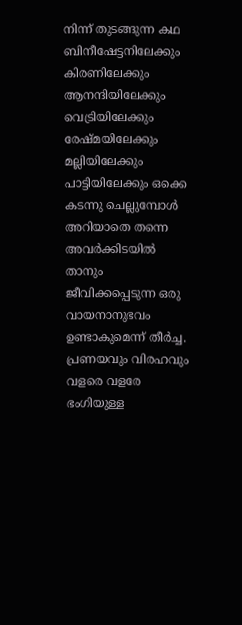നിന്ന് തുടങ്ങുന്ന കഥ ബിനീഷേട്ടനിലേക്കും കിരണിലേക്കും ആനന്ദിയിലേക്കും വെട്രിയിലേക്കും രേഷ്മയിലേക്കും മല്ലിയിലേക്കും പാട്ടിയിലേക്കും ഒക്കെ കടന്നു ചെല്ലുമ്പോൾ അറിയാതെ തന്നെ അവർക്കിടയിൽ താനും ജീവിക്കപ്പെടുന്ന ഒരു വായനാനുഭവം ഉണ്ടാകുമെന്ന് തീർച്ച. പ്രണയവും വിരഹവും വളരെ വളരേ ഭംഗിയുള്ള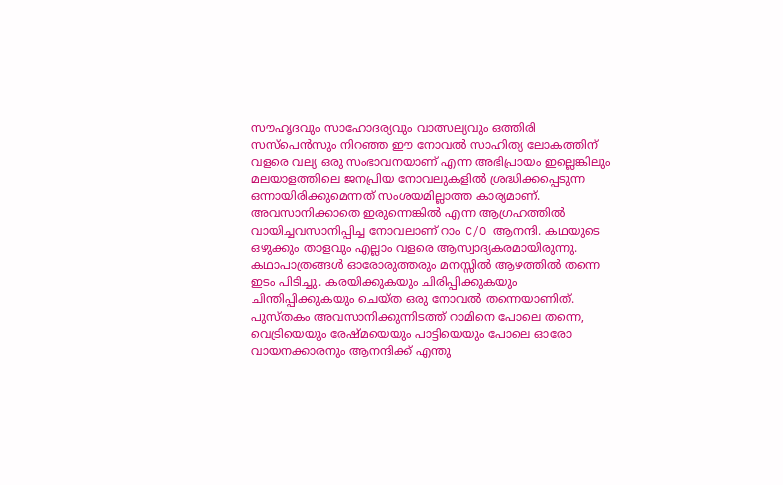സൗഹൃദവും സാഹോദര്യവും വാത്സല്യവും ഒത്തിരി സസ്പെൻസും നിറഞ്ഞ ഈ നോവൽ സാഹിത്യ ലോകത്തിന് വളരെ വല്യ ഒരു സംഭാവനയാണ് എന്ന അഭിപ്രായം ഇല്ലെങ്കിലും മലയാളത്തിലെ ജനപ്രിയ നോവലുകളിൽ ശ്രദ്ധിക്കപ്പെടുന്ന ഒന്നായിരിക്കുമെന്നത് സംശയമില്ലാത്ത കാര്യമാണ്. അവസാനിക്കാതെ ഇരുന്നെങ്കിൽ എന്ന ആഗ്രഹത്തിൽ വായിച്ചവസാനിപ്പിച്ച നോവലാണ് റാം C/O ആനന്ദി. കഥയുടെ ഒഴുക്കും താളവും എല്ലാം വളരെ ആസ്വാദ്യകരമായിരുന്നു. കഥാപാത്രങ്ങൾ ഓരോരുത്തരും മനസ്സിൽ ആഴത്തിൽ തന്നെ ഇടം പിടിച്ചു. കരയിക്കുകയും ചിരിപ്പിക്കുകയും ചിന്തിപ്പിക്കുകയും ചെയ്ത ഒരു നോവൽ തന്നെയാണിത്. പുസ്തകം അവസാനിക്കുന്നിടത്ത് റാമിനെ പോലെ തന്നെ, വെട്രിയെയും രേഷ്മയെയും പാട്ടിയെയും പോലെ ഓരോ വായനക്കാരനും ആനന്ദിക്ക് എന്തു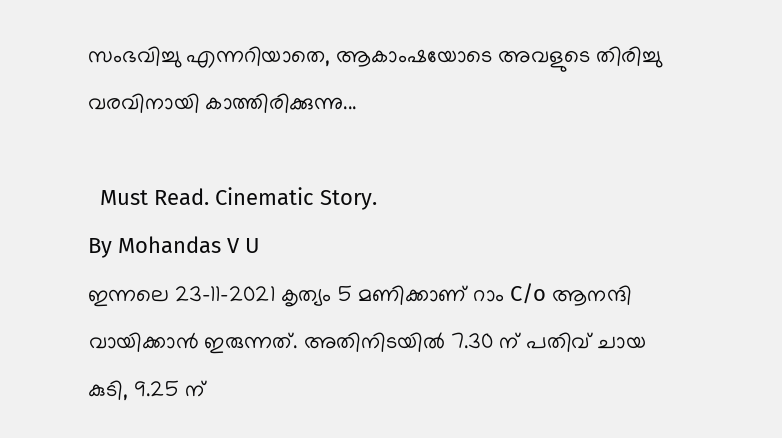സംഭവിച്ചു എന്നറിയാതെ, ആകാംഷയോടെ അവളുടെ തിരിച്ചു വരവിനായി കാത്തിരിക്കുന്നു...

  Must Read. Cinematic Story.
By Mohandas V U
ഇന്നലെ 23-11-2021 കൃത്യം 5 മണിക്കാണ് റാം C/o ആനന്ദി വായിക്കാൻ ഇരുന്നത്. അതിനിടയിൽ 7.30 ന് പതിവ് ചായ കുടി, 9.25 ന്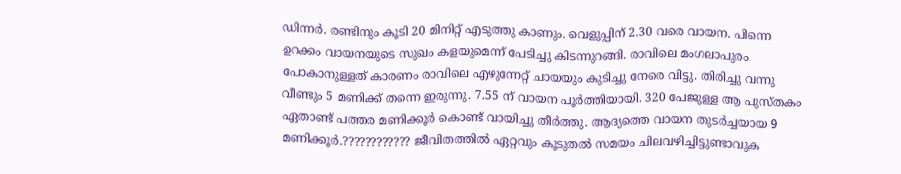ഡിന്നർ. രണ്ടിനും കൂടി 20 മിനിറ്റ് എടുത്തു കാണും. വെളുപ്പിന് 2.30 വരെ വായന. പിന്നെ ഉറക്കം വായനയുടെ സുഖം കളയുമെന്ന് പേടിച്ചു കിടന്നുറങ്ങി. രാവിലെ മംഗലാപുരം പോകാനുള്ളത് കാരണം രാവിലെ എഴുന്നേറ്റ് ചായയും കുടിച്ചു നേരെ വിട്ടു. തിരിച്ചു വന്നു വീണ്ടും 5 മണിക്ക് തന്നെ ഇരുന്നു. 7.55 ന് വായന പൂർത്തിയായി. 320 പേജുള്ള ആ പുസ്തകം ഏതാണ്ട് പത്തര മണിക്കൂർ കൊണ്ട് വായിച്ചു തീർത്തു. ആദ്യത്തെ വായന തുടർച്ചയായ 9 മണിക്കൂർ.???????????? ജീവിതത്തിൽ ഏറ്റവും കൂടുതൽ സമയം ചിലവഴിച്ചിട്ടുണ്ടാവുക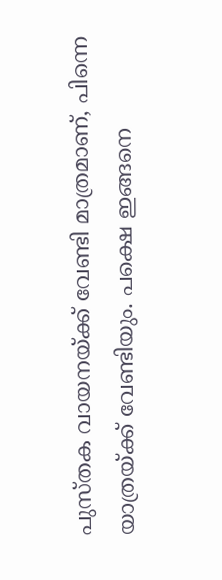പുസ്തക വായനയ്ക്ക് വേണ്ടി മാത്രമാണ്, പിന്നെ യാത്രയ്ക്ക് വേണ്ടിയും. പക്ഷെ ഇങ്ങനെ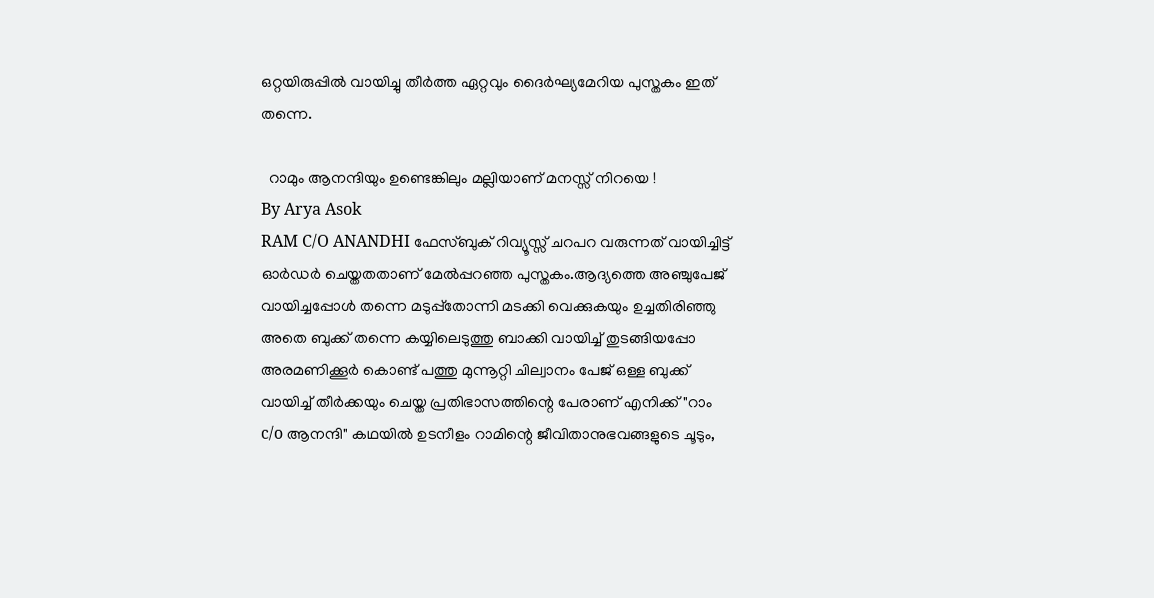ഒറ്റയിരുപ്പിൽ വായിച്ചു തീർത്ത ഏറ്റവും ദൈർഘ്യമേറിയ പുസ്തകം ഇത് തന്നെ.

  റാമും ആനന്ദിയും ഉണ്ടെങ്കിലും മല്ലിയാണ് മനസ്സ് നിറയെ !
By Arya Asok
RAM C/O ANANDHI ഫേസ്ബുക് റിവ്യൂസ്സ് ചറപറ വരുന്നത് വായിച്ചിട്ട് ഓർഡർ ചെയ്തതതാണ് മേൽപ്പറഞ്ഞ പുസ്തകം.ആദ്യത്തെ അഞ്ചുപേജ് വായിച്ചപ്പോൾ തന്നെ മടുപ്പ്തോന്നി മടക്കി വെക്കുകയും ഉച്ചതിരിഞ്ഞു അതെ ബുക്ക്‌ തന്നെ കയ്യിലെടുത്തു ബാക്കി വായിച്ച് തുടങ്ങിയപ്പോ അരമണിക്കൂർ കൊണ്ട് പത്തു മുന്നൂറ്റി ചില്വാനം പേജ് ഒള്ള ബുക്ക്‌ വായിച്ച് തീർക്കയും ചെയ്ത പ്രതിഭാസത്തിന്റെ പേരാണ് എനിക്ക് "റാം c/o ആനന്ദി" കഥയിൽ ഉടനീളം റാമിന്റെ ജീവിതാനുഭവങ്ങളുടെ ചൂടും,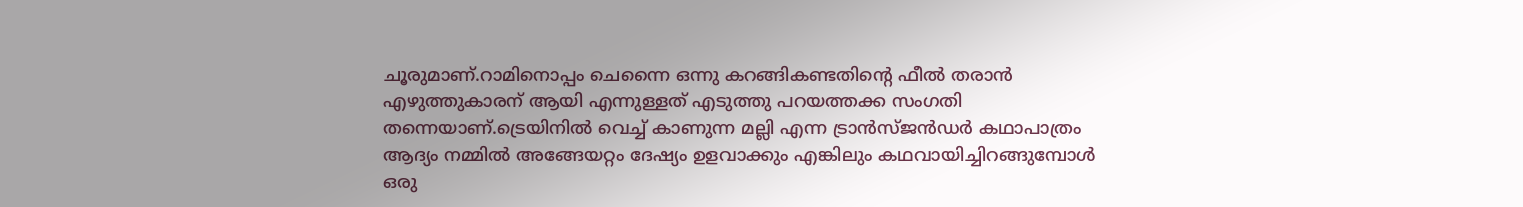ചൂരുമാണ്.റാമിനൊപ്പം ചെന്നൈ ഒന്നു കറങ്ങികണ്ടതിന്റെ ഫീൽ തരാൻ എഴുത്തുകാരന് ആയി എന്നുള്ളത് എടുത്തു പറയത്തക്ക സംഗതി തന്നെയാണ്.ട്രെയിനിൽ വെച്ച് കാണുന്ന മല്ലി എന്ന ട്രാൻസ്ജൻഡർ കഥാപാത്രം ആദ്യം നമ്മിൽ അങ്ങേയറ്റം ദേഷ്യം ഉളവാക്കും എങ്കിലും കഥവായിച്ചിറങ്ങുമ്പോൾ ഒരു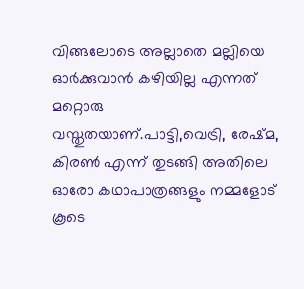വിങ്ങലോടെ അല്ലാതെ മല്ലിയെ ഓർക്കുവാൻ കഴിയില്ല എന്നത് മറ്റൊരു വസ്തുതയാണ്.പാട്ടി,വെട്രി, രേഷ്മ, കിരൺ എന്ന് തുടങ്ങി അതിലെ ഓരോ കഥാപാത്രങ്ങളും നമ്മളോട് കൂടെ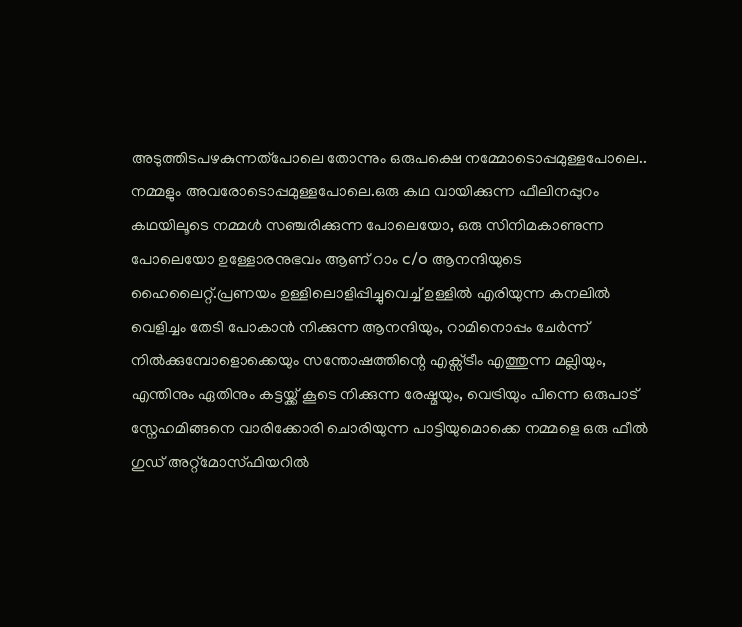അടുത്തിടപഴകുന്നത്പോലെ തോന്നും ഒരുപക്ഷെ നമ്മോടൊപ്പമുള്ളപോലെ.. നമ്മളും അവരോടൊപ്പമുള്ളപോലെ.ഒരു കഥ വായിക്കുന്ന ഫീലിനപ്പുറം കഥയിലൂടെ നമ്മൾ സഞ്ചരിക്കുന്ന പോലെയോ, ഒരു സിനിമകാണുന്ന പോലെയോ ഉള്ളോരനുഭവം ആണ് റാം c/o ആനന്ദിയുടെ ഹൈലൈറ്റ്.പ്രണയം ഉള്ളിലൊളിപ്പിച്ചുവെച്ച് ഉള്ളിൽ എരിയുന്ന കനലിൽ വെളിച്ചം തേടി പോകാൻ നിക്കുന്ന ആനന്ദിയും, റാമിനൊപ്പം ചേർന്ന് നിൽക്കുമ്പോളൊക്കെയും സന്തോഷത്തിന്റെ എക്സ്ട്രീം എത്തുന്ന മല്ലിയും, എന്തിനും ഏതിനും കട്ടയ്ക്ക് കൂടെ നിക്കുന്ന രേഷ്മയും, വെട്രിയും പിന്നെ ഒരുപാട് സ്നേഹമിങ്ങനെ വാരിക്കോരി ചൊരിയുന്ന പാട്ടിയുമൊക്കെ നമ്മളെ ഒരു ഫീൽ ഗുഡ് അറ്റ്മോസ്ഫിയറിൽ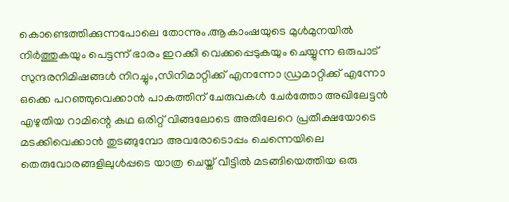കൊണ്ടെത്തിക്കുന്നപോലെ തോന്നും.ആകാംഷയുടെ മുൾമുനയിൽ നിർത്തുകയും പെട്ടന്ന് ഭാരം ഇറക്കി വെക്കപ്പെടുകയും ചെയ്യുന്ന ഒരുപാട് സുന്ദരനിമിഷങ്ങൾ നിറച്ചും,സിനിമാറ്റിക്ക് എനന്നോ ഡ്രമാറ്റിക്ക് എന്നോ ഒക്കെ പറഞ്ഞുവെക്കാൻ പാകത്തിന് ചേരുവകൾ ചേർത്തോ അഖിലേട്ടൻ എഴുതിയ റാമിന്റെ കഥ ഒരിറ്റ് വിങ്ങലോടെ അതിലേറെ പ്രതീക്ഷയോടെ മടക്കിവെക്കാൻ തുടങ്ങുമ്പോ അവരോടൊപ്പം ചെന്നെയിലെ തെരുവോരങ്ങളിലുൾപ്പടെ യാത്ര ചെയ്ത് വീട്ടിൽ മടങ്ങിയെത്തിയ ഒരു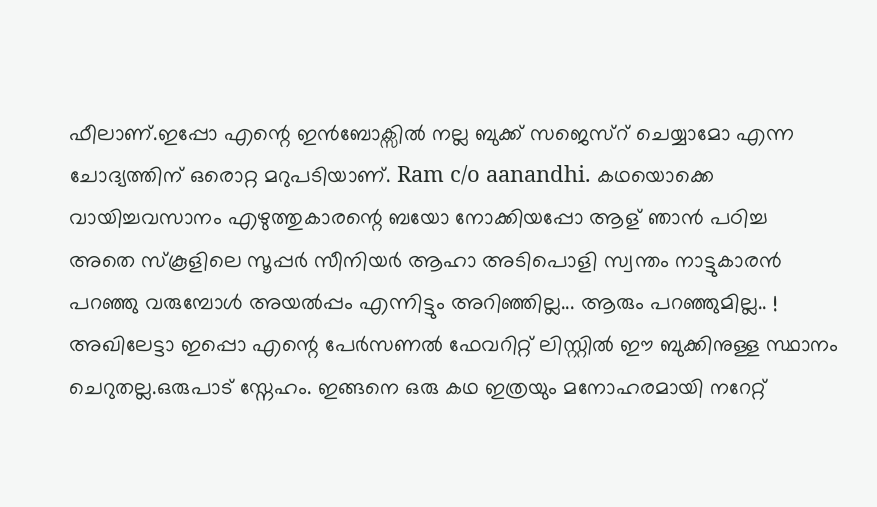ഫീലാണ്.ഇപ്പോ എന്റെ ഇൻബോക്സിൽ നല്ല ബുക്ക്‌ സജെസ്റ് ചെയ്യാമോ എന്ന ചോദ്യത്തിന് ഒരൊറ്റ മറുപടിയാണ്. Ram c/o aanandhi. കഥയൊക്കെ വായിച്ചവസാനം എഴുത്തുകാരന്റെ ബയോ നോക്കിയപ്പോ ആള് ഞാൻ പഠിച്ച അതെ സ്കൂളിലെ സൂപ്പർ സീനിയർ ആഹാ അടിപൊളി സ്വന്തം നാട്ടുകാരൻ പറഞ്ഞു വരുമ്പോൾ അയൽപ്പം എന്നിട്ടും അറിഞ്ഞില്ല... ആരും പറഞ്ഞുമില്ല.. ! അഖിലേട്ടാ ഇപ്പൊ എന്റെ പേർസണൽ ഫേവറിറ്റ് ലിസ്റ്റിൽ ഈ ബുക്കിനുള്ള സ്ഥാനം ചെറുതല്ല.ഒരുപാട് സ്നേഹം. ഇങ്ങനെ ഒരു കഥ ഇത്രയും മനോഹരമായി നറേറ്റ്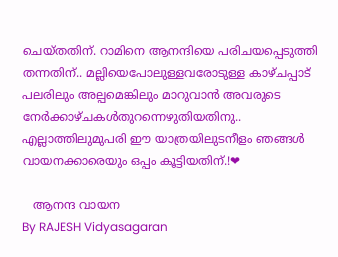ചെയ്തതിന്. റാമിനെ ആനന്ദിയെ പരിചയപ്പെടുത്തി തന്നതിന്.. മല്ലിയെപോലുള്ളവരോടുള്ള കാഴ്ചപ്പാട് പലരിലും അല്പമെങ്കിലും മാറുവാൻ അവരുടെ നേർക്കാഴ്ചകൾതുറന്നെഴുതിയതിനു.. എല്ലാത്തിലുമുപരി ഈ യാത്രയിലുടനീളം ഞങ്ങൾ വായനക്കാരെയും ഒപ്പം കൂട്ടിയതിന്.!❤

   ആനന്ദ വായന
By RAJESH Vidyasagaran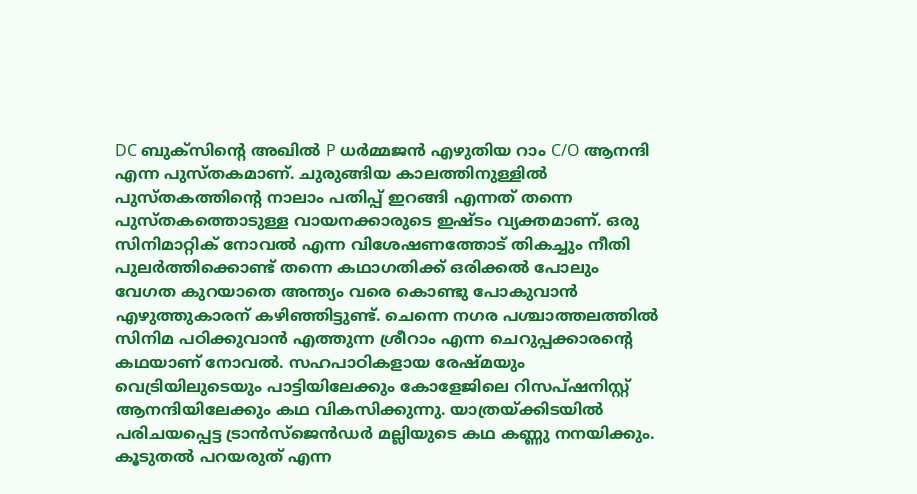DC ബുക്സിൻ്റെ അഖിൽ P ധർമ്മജൻ എഴുതിയ റാം C/O ആനന്ദി എന്ന പുസ്തകമാണ്. ചുരുങ്ങിയ കാലത്തിനുള്ളിൽ പുസ്തകത്തിൻ്റെ നാലാം പതിപ്പ് ഇറങ്ങി എന്നത് തന്നെ പുസ്തകത്തൊടുള്ള വായനക്കാരുടെ ഇഷ്ടം വ്യക്തമാണ്. ഒരു സിനിമാറ്റിക് നോവൽ എന്ന വിശേഷണത്തോട് തികച്ചും നീതി പുലർത്തിക്കൊണ്ട് തന്നെ കഥാഗതിക്ക് ഒരിക്കൽ പോലും വേഗത കുറയാതെ അന്ത്യം വരെ കൊണ്ടു പോകുവാൻ എഴുത്തുകാരന് കഴിഞ്ഞിട്ടുണ്ട്. ചെന്നെ നഗര പശ്ചാത്തലത്തിൽ സിനിമ പഠിക്കുവാൻ എത്തുന്ന ശ്രീറാം എന്ന ചെറുപ്പക്കാരൻ്റെ കഥയാണ് നോവൽ. സഹപാഠികളായ രേഷ്മയും വെട്രിയിലുടെയും പാട്ടിയിലേക്കും കോളേജിലെ റിസപ്ഷനിസ്റ്റ് ആനന്ദിയിലേക്കും കഥ വികസിക്കുന്നു. യാത്രയ്ക്കിടയിൽ പരിചയപ്പെട്ട ട്രാൻസ്ജെൻഡർ മല്ലിയുടെ കഥ കണ്ണു നനയിക്കും. കൂടുതൽ പറയരുത് എന്ന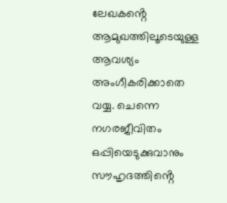ലേഖകൻ്റെ ആമുഖത്തിലൂടെയുള്ള ആവശ്യം അംഗീകരിക്കാതെ വയ്യ. ചെന്നെ നഗരജീവിതം ഒപ്പിയെടുക്കുവാനും സൗഹൃദത്തിൻ്റെ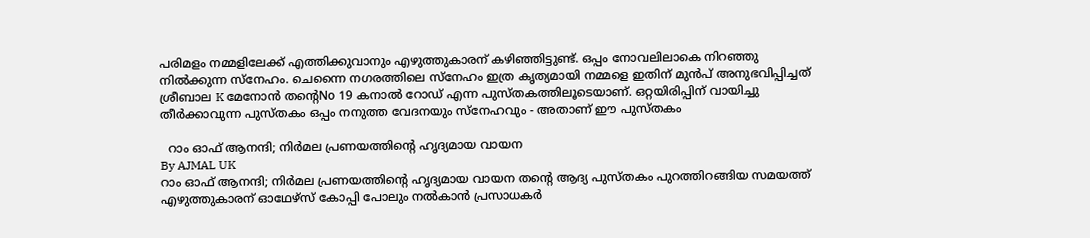പരിമളം നമ്മളിലേക്ക് എത്തിക്കുവാനും എഴുത്തുകാരന് കഴിഞ്ഞിട്ടുണ്ട്. ഒപ്പം നോവലിലാകെ നിറഞ്ഞു നിൽക്കുന്ന സ്നേഹം. ചെന്നൈ നഗരത്തിലെ സ്നേഹം ഇത്ര കൃത്യമായി നമ്മളെ ഇതിന് മുൻപ് അനുഭവിപ്പിച്ചത് ശ്രീബാല K മേനോൻ തൻ്റെNo 19 കനാൽ റോഡ് എന്ന പുസ്തകത്തിലൂടെയാണ്. ഒറ്റയിരിപ്പിന് വായിച്ചു തീർക്കാവുന്ന പുസ്തകം ഒപ്പം നനുത്ത വേദനയും സ്നേഹവും - അതാണ് ഈ പുസ്തകം

  റാം ഓഫ് ആനന്ദി; നിര്‍മല പ്രണയത്തിന്‍റെ ഹൃദ്യമായ വായന
By AJMAL UK
റാം ഓഫ് ആനന്ദി; നിര്‍മല പ്രണയത്തിന്‍റെ ഹൃദ്യമായ വായന തന്‍റെ ആദ്യ പുസ്തകം പുറത്തിറങ്ങിയ സമയത്ത് എഴുത്തുകാരന്‌ ഓഥേഴ്സ് കോപ്പി പോലും നല്‍കാന്‍ പ്രസാധകര്‍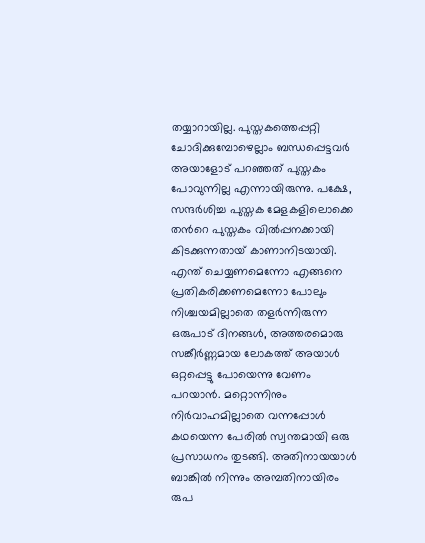തയ്യാറായില്ല. പുസ്തകത്തെപ്പറ്റി ചോദിക്കുമ്പോഴെല്ലാം ബന്ധപ്പെട്ടവര്‍ അയാളോട് പറഞ്ഞത് പുസ്തകം പോവുന്നില്ല എന്നായിരുന്നു. പക്ഷേ, സന്ദര്‍ശിച്ച പുസ്തക മേളകളിലൊക്കെ തന്‍റെ പുസ്തകം വില്‍പ്പനക്കായി കിടക്കുന്നതായ് കാണാനിടയായി. എന്ത് ചെയ്യണമെന്നോ എങ്ങനെ പ്രതികരിക്കണമെന്നോ പോലും നിശ്ചയമില്ലാതെ തളര്‍ന്നിരുന്ന ഒരുപാട് ദിനങ്ങള്‍, അത്തരമൊരു സങ്കീര്‍ണ്ണമായ ലോകത്ത് അയാള്‍ ഒറ്റപ്പെട്ടു പോയെന്നു വേണം പറയാന്‍. മറ്റൊന്നിനും നിര്‍വാഹമില്ലാതെ വന്നപ്പോള്‍ കഥയെന്ന പേരില്‍ സ്വന്തമായി ഒരു പ്രസാധനം തുടങ്ങി. അതിനായയാള്‍ ബാങ്കില്‍ നിന്നും അമ്പതിനായിരം രുപ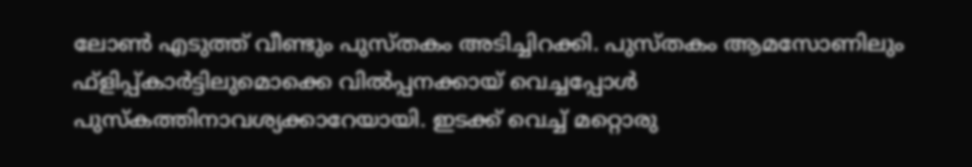ലോണ്‍ എടുത്ത് വീണ്ടും പുസ്തകം അടിച്ചിറക്കി. പുസ്തകം ആമസോണിലും ഫ്ളിപ്പ്കാര്‍ട്ടിലുമൊക്കെ വില്‍പ്പനക്കായ് വെച്ചപ്പോള്‍ പുസ്കത്തിനാവശ്യക്കാറേയായി. ഇടക്ക് വെച്ച് മറ്റൊരു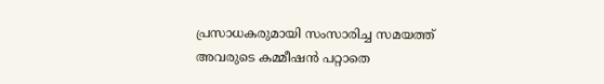പ്രസാധകരുമായി സംസാരിച്ച സമയത്ത് അവരുടെ കമ്മീഷന്‍ പറ്റാതെ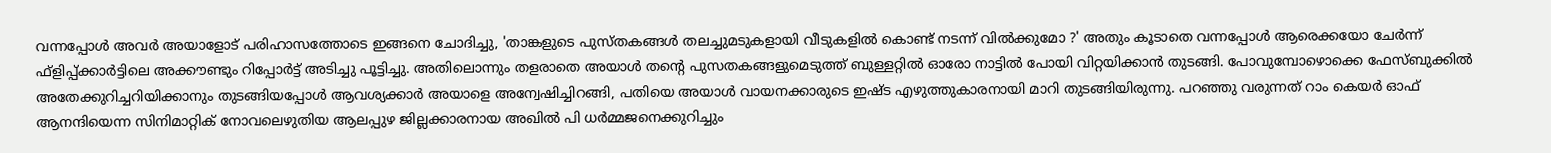വന്നപ്പോള്‍ അവര്‍ അയാളോട് പരിഹാസത്തോടെ ഇങ്ങനെ ചോദിച്ചു, 'താങ്കളുടെ പുസ്‌തകങ്ങള്‍ തലച്ചുമടുകളായി വീടുകളില്‍ കൊണ്ട് നടന്ന് വില്‍ക്കുമോ ?' അതും കൂടാതെ വന്നപ്പോള്‍ ആരെക്കയോ ചേര്‍ന്ന് ഫ്ളിപ്പ്ക്കാര്‍ട്ടിലെ അക്കൗണ്ടും റിപ്പോര്‍ട്ട് അടിച്ചു പൂട്ടിച്ചു. അതിലൊന്നും തളരാതെ അയാള്‍ തന്‍റെ പുസതകങ്ങളുമെടുത്ത് ബുള്ളറ്റില്‍ ഓരോ നാട്ടില്‍ പോയി വിറ്റയിക്കാന്‍ തുടങ്ങി. പോവുമ്പോഴൊക്കെ ഫേസ്ബുക്കില്‍ അതേക്കുറിച്ചറിയിക്കാനും തുടങ്ങിയപ്പോള്‍ ആവശ്യക്കാര്‍ അയാളെ അന്വേഷിച്ചിറങ്ങി, പതിയെ അയാള്‍ വായനക്കാരുടെ ഇഷ്ട എഴുത്തുകാരനായി മാറി തുടങ്ങിയിരുന്നു. പറഞ്ഞു വരുന്നത് റാം കെയര്‍ ഓഫ് ആനന്ദിയെന്ന സിനിമാറ്റിക് നോവലെഴുതിയ ആലപ്പുഴ ജില്ലക്കാരനായ അഖില്‍ പി ധര്‍മ്മജനെക്കുറിച്ചും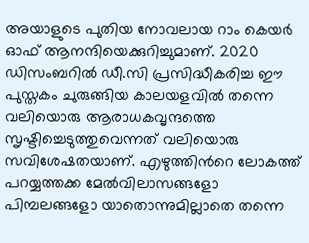അയാളുടെ പുതിയ നോവലായ റാം കെയര്‍ ഓഫ് ആനന്ദിയെക്കുറിച്ചുമാണ്. 2020 ഡിസംബറില്‍ ഡീ.സി പ്രസിദ്ധീകരിച്ച ഈ പുസ്തകം ചുരുങ്ങിയ കാലയളവില്‍ തന്നെ വലിയൊരു ആരാധകവൃന്ദത്തെ സൃഷ്ടിച്ചെടുത്തുവെന്നത് വലിയൊരു സവിശേഷതയാണ്. എഴുത്തിന്‍റെ ലോകത്ത് പറയ്യത്തക്ക മേല്‍വിലാസങ്ങളോ പിമ്പലങ്ങളോ യാതൊന്നുമില്ലാതെ തന്നെ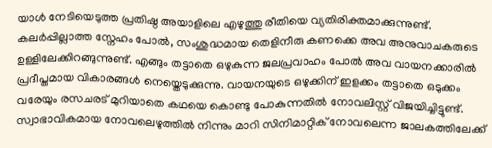യാള്‍ നേടിയെടുത്ത പ്രതിഷ്ഠ അയാളിലെ എഴുത്തു രീതിയെ വ്യതിരിക്തമാക്കുന്നുണ്ട്. കലര്‍പ്പില്ലാത്ത സ്നേഹം പോല്‍, സംശുദ്ധമായ തെളിനീരു കണക്കെ അവ അനുവാചകരുടെ ഉള്ളിലേക്കിറങ്ങുന്നുണ്ട്. എങ്ങും തട്ടാതെ ഒഴുകുന്ന ജലപ്രവാഹം പോല്‍ അവ വായനക്കാരില്‍ പ്രദീപ്തമായ വികാരങ്ങള്‍ നെയ്തെടുക്കുന്നു. വായനയുടെ ഒഴുക്കിന്‌ ഇളക്കം തട്ടാതെ ഒടുക്കം വരേയും രസചരട് മുറിയാതെ കഥയെ കൊണ്ടു പോകുന്നതില്‍ നോവലിസ്റ്റ് വിജയിച്ചിട്ടുണ്ട്. സ്വാഭാവികമായ നോവലെഴുത്തില്‍ നിന്നും മാറി സിനിമാറ്റിക് നോവലെന്ന ജാലകത്തിലേക്ക്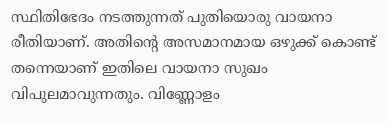സ്ഥിതിഭേദം നടത്തുന്നത് പുതിയൊരു വായനാ രീതിയാണ്. അതിന്‍റെ അസമാനമായ ഒഴുക്ക് കൊണ്ട് തന്നെയാണ് ഇതിലെ വായനാ സുഖം വിപുലമാവുന്നതും. വിണ്ണോളം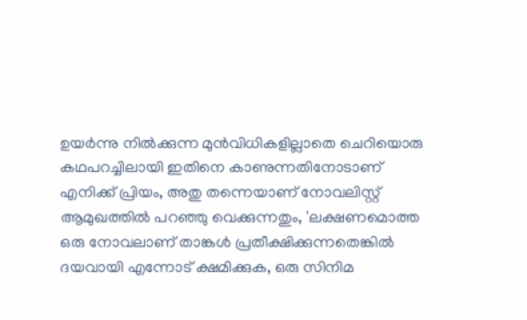ഉയര്‍ന്നു നില്‍ക്കുന്ന മുന്‍വിധികളില്ലാതെ ചെറിയൊരു കഥപറച്ചിലായി ഇതിനെ കാണുന്നതിനോടാണ് എനിക്ക് പ്രിയം, അതു തന്നെയാണ് നോവലിസ്റ്റ് ആമുഖത്തില്‍ പറഞ്ഞു വെക്കുന്നതും, 'ലക്ഷണമൊത്ത ഒരു നോവലാണ് താങ്കള്‍ പ്രതീക്ഷിക്കുന്നതെങ്കില്‍ ദയവായി എന്നോട് ക്ഷമിക്കുക, ഒരു സിനിമ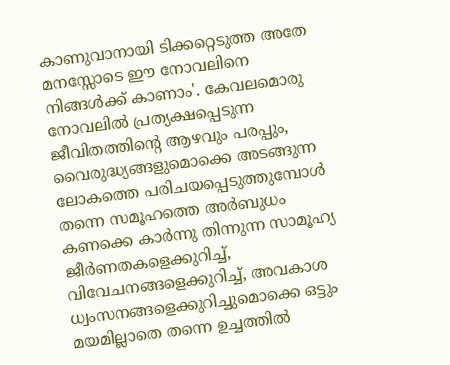കാണുവാനായി ടിക്കറ്റെടുത്ത അതേ മനസ്സോടെ ഈ നോവലിനെ നിങ്ങള്‍ക്ക് കാണാം'. കേവലമൊരു നോവലില്‍ പ്രത്യക്ഷപ്പെടുന്ന ജീവിതത്തിന്‍റെ ആഴവും പരപ്പും, വൈരുദ്ധ്യങ്ങളുമൊക്കെ അടങ്ങുന്ന ലോകത്തെ പരിചയപ്പെടുത്തുമ്പോള്‍ തന്നെ സമൂഹത്തെ അര്‍ബുധം കണക്കെ കാര്‍ന്നു തിന്നുന്ന സാമൂഹ്യ ജീര്‍ണതകളെക്കുറിച്ച്, വിവേചനങ്ങളെക്കുറിച്ച്, അവകാശ ധ്വംസനങ്ങളെക്കുറിച്ചുമൊക്കെ ഒട്ടും മയമില്ലാതെ തന്നെ ഉച്ചത്തില്‍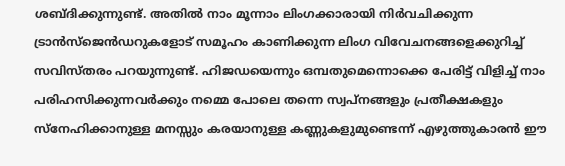ശബ്ദിക്കുന്നുണ്ട്. അതില്‍ നാം മൂന്നാം ലിംഗക്കാരായി നിര്‍വചിക്കുന്ന ട്രാന്‍സ്‌ജെന്‍ഡറുകളോട് സമൂഹം കാണിക്കുന്ന ലിംഗ വിവേചനങ്ങളെക്കുറിച്ച് സവിസ്തരം പറയുന്നുണ്ട്. ഹിജഡയെന്നും ഒമ്പതുമെന്നൊക്കെ പേരിട്ട്‌ വിളിച്ച് നാം പരിഹസിക്കുന്നവര്‍ക്കും നമ്മെ പോലെ തന്നെ സ്വപ്നങ്ങളും പ്രതീക്ഷകളും സ്നേഹിക്കാനുള്ള മനസ്സും കരയാനുള്ള കണ്ണുകളുമുണ്ടെന്ന് എഴുത്തുകാരന്‍ ഈ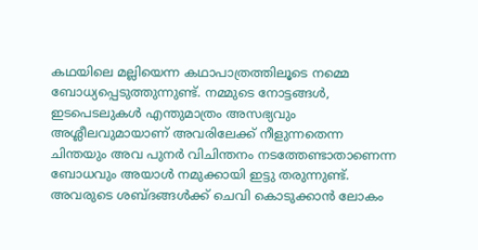കഥയിലെ മല്ലിയെന്ന കഥാപാത്രത്തിലൂടെ നമ്മെ ബോധ്യപ്പെടുത്തുന്നുണ്ട്. നമ്മുടെ നോട്ടങ്ങള്‍, ഇടപെടലുകള്‍ എന്തുമാത്രം അസഭ്യവും അശ്ലീലവുമായാണ് അവരിലേക്ക് നീളുന്നതെന്ന ചിന്തയും അവ പുനര്‍ വിചിന്തനം നടത്തേണ്ടാതാണെന്ന ബോധവും അയാള്‍ നമുക്കായി ഇട്ടു തരുന്നുണ്ട്. അവരുടെ ശബ്ദങ്ങള്‍ക്ക്‌ ചെവി കൊടുക്കാന്‍ ലോകം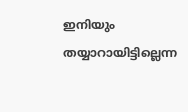ഇനിയും തയ്യാറായിട്ടില്ലെന്ന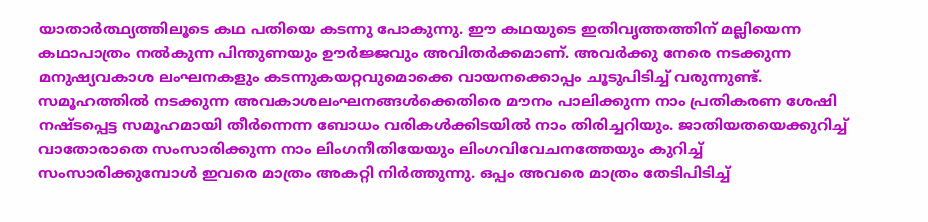യാതാര്‍ത്ഥ്യത്തിലൂടെ കഥ പതിയെ കടന്നു പോകുന്നു. ഈ കഥയുടെ ഇതിവൃത്തത്തിന് മല്ലിയെന്ന കഥാപാത്രം നല്‍കുന്ന പിന്തുണയും ഊര്‍ജ്ജവും അവിതര്‍ക്കമാണ്. അവര്‍ക്കു നേരെ നടക്കുന്ന മനുഷ്യവകാശ ലംഘനകളും കടന്നുകയറ്റവുമൊക്കെ വായനക്കൊപ്പം ചൂടുപിടിച്ച് വരുന്നുണ്ട്. സമൂഹത്തില്‍ നടക്കുന്ന അവകാശലംഘനങ്ങള്‍ക്കെതിരെ മൗനം പാലിക്കുന്ന നാം പ്രതികരണ ശേഷി നഷ്ടപ്പെട്ട സമൂഹമായി തീര്‍ന്നെന്ന ബോധം വരികള്‍ക്കിടയില്‍ നാം തിരിച്ചറിയും. ജാതിയതയെക്കുറിച്ച് വാതോരാതെ സംസാരിക്കുന്ന നാം ലിംഗനീതിയേയും ലിംഗവിവേചനത്തേയും കുറിച്ച് സംസാരിക്കുമ്പോള്‍ ഇവരെ മാത്രം അകറ്റി നിര്‍ത്തുന്നു. ഒപ്പം അവരെ മാത്രം തേടിപിടിച്ച്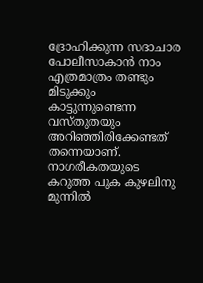ദ്രോഹിക്കുന്ന സദാചാര പോലീസാകാന്‍ നാം എത്രമാത്രം തണ്ടും മിടുക്കും കാട്ടുന്നുണ്ടെന്ന വസ്‌തുതയും അറിഞ്ഞിരിക്കേണ്ടത് തന്നെയാണ്. നാഗരീകതയുടെ കറുത്ത പുക കുഴലിനു മുന്നില്‍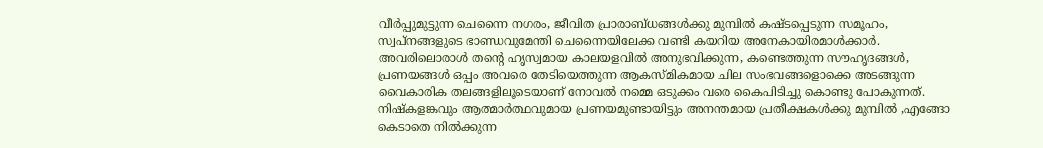വീര്‍പ്പുമുട്ടുന്ന ചെന്നൈ നഗരം, ജീവിത പ്രാരാബ്ധങ്ങള്‍ക്കു മുമ്പില്‍ കഷ്ടപ്പെടുന്ന സമൂഹം, സ്വപ്നങ്ങളുടെ ഭാണ്ഡവുമേന്തി ചെന്നൈയിലേക്ക വണ്ടി കയറിയ അനേകായിരമാള്‍ക്കാര്‍. അവരിലൊരാള്‍ തന്‍റെ ഹൃസ്വമായ കാലയളവില്‍ അനുഭവിക്കുന്ന, കണ്ടെത്തുന്ന സൗഹൃദങ്ങള്‍, പ്രണയങ്ങള്‍ ഒപ്പം അവരെ തേടിയെത്തുന്ന ആകസ്മികമായ ചില സംഭവങ്ങളൊക്കെ അടങ്ങുന്ന വൈകാരിക തലങ്ങളിലൂടെയാണ് നോവല്‍ നമ്മെ ഒടുക്കം വരെ കൈപിടിച്ചു കൊണ്ടു പോകുന്നത്. നിഷ്കളങ്കവും ആത്മാര്‍ത്ഥവുമായ പ്രണയമുണ്ടായിട്ടും അനന്തമായ പ്രതീക്ഷകള്‍ക്കു മുമ്പില്‍ ,എങ്ങോ കെടാതെ നില്‍ക്കുന്ന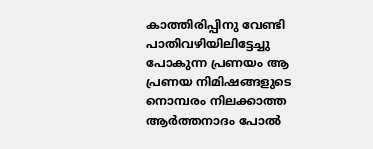കാത്തിരിപ്പിനു വേണ്ടി പാതിവഴിയിലിട്ടേച്ചു പോകുന്ന പ്രണയം ആ പ്രണയ നിമിഷങ്ങളുടെ നൊമ്പരം നിലക്കാത്ത ആര്‍ത്തനാദം പോല്‍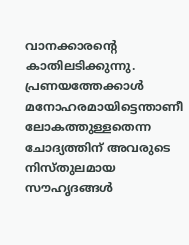വാനക്കാരന്‍റെ കാതിലടിക്കുന്നു. പ്രണയത്തേക്കാള്‍ മനോഹരമായിട്ടെന്താണീ ലോകത്തുള്ളതെന്ന ചോദ്യത്തിന് അവരുടെ നിസ്തുലമായ സൗഹൃദങ്ങള്‍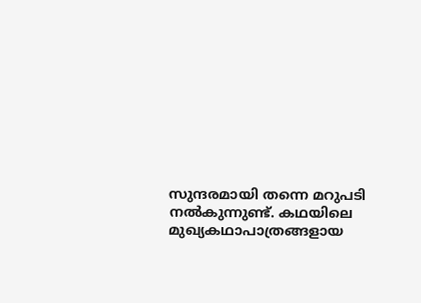സുന്ദരമായി തന്നെ മറുപടി നല്‍കുന്നുണ്ട്. കഥയിലെ മുഖ്യകഥാപാത്രങ്ങളായ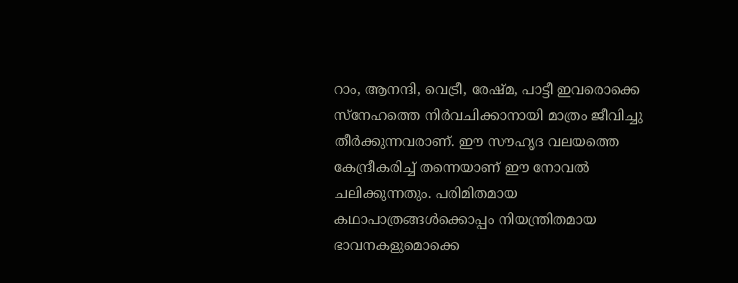റാം, ആനന്ദി, വെട്രീ, രേഷ്മ, പാട്ടീ ഇവരൊക്കെ സ്നേഹത്തെ നിര്‍വചിക്കാനായി മാത്രം ജീവിച്ചു തീര്‍ക്കുന്നവരാണ്. ഈ സൗഹൃദ വലയത്തെ കേന്ദ്രീകരിച്ച് തന്നെയാണ് ഈ നോവല്‍ ചലിക്കുന്നതും. പരിമിതമായ കഥാപാത്രങ്ങള്‍ക്കൊപ്പം നിയന്ത്രിതമായ ഭാവനകളുമൊക്കെ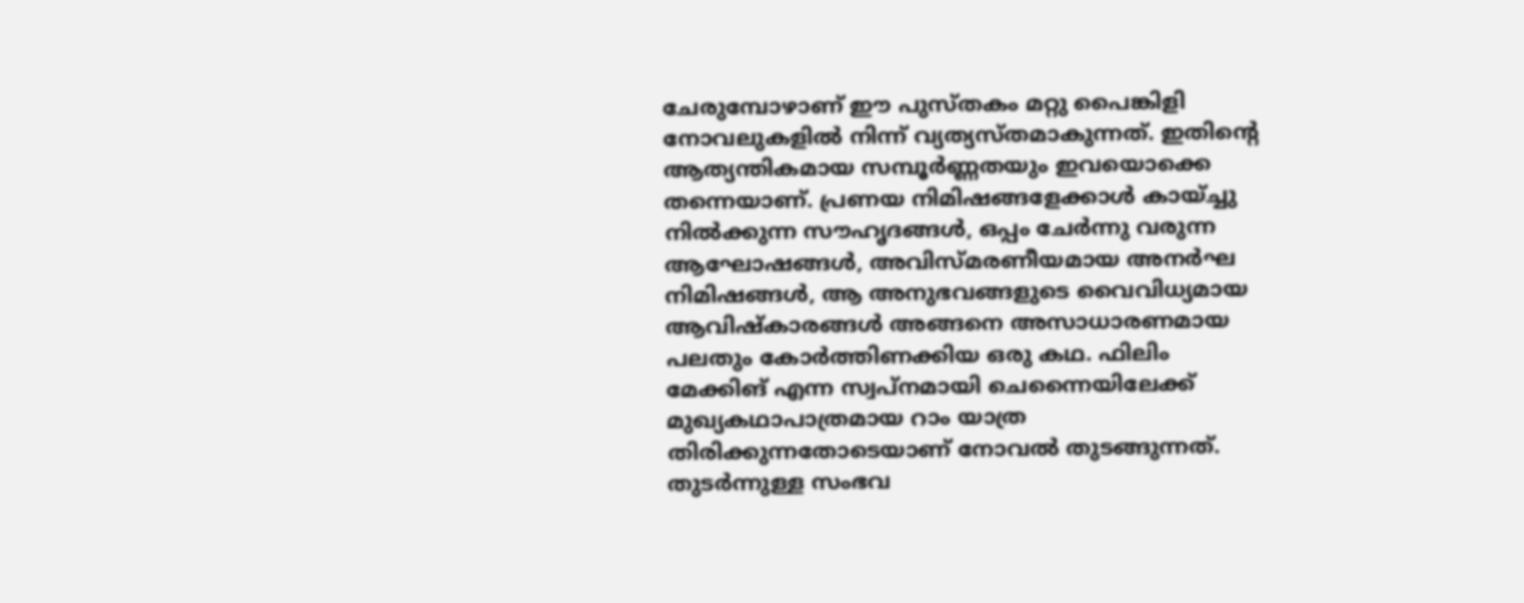ചേരുമ്പോഴാണ് ഈ പുസ്തകം മറ്റു പൈങ്കിളി നോവലുകളില്‍ നിന്ന് വ്യത്യസ്തമാകുന്നത്. ഇതിന്‍റെ ആത്യന്തികമായ സമ്പൂര്‍ണ്ണതയും ഇവയൊക്കെ തന്നെയാണ്. പ്രണയ നിമിഷങ്ങളേക്കാള്‍ കായ്ച്ചു നില്‍ക്കുന്ന സൗഹൃദങ്ങള്‍, ഒപ്പം ചേര്‍ന്നു വരുന്ന ആഘോഷങ്ങള്‍, അവിസ്മരണീയമായ അനര്‍ഘ നിമിഷങ്ങള്‍, ആ അനുഭവങ്ങളുടെ വൈവിധ്യമായ ആവിഷ്കാരങ്ങള്‍ അങ്ങനെ അസാധാരണമായ പലതും കോര്‍ത്തിണക്കിയ ഒരു കഥ. ഫിലിം മേക്കിങ് എന്ന സ്വപ്നമായി ചെന്നൈയിലേക്ക് മുഖ്യകഥാപാത്രമായ റാം യാത്ര തിരിക്കുന്നതോടെയാണ് നോവല്‍ തുടങ്ങുന്നത്. തുടര്‍ന്നുള്ള സംഭവ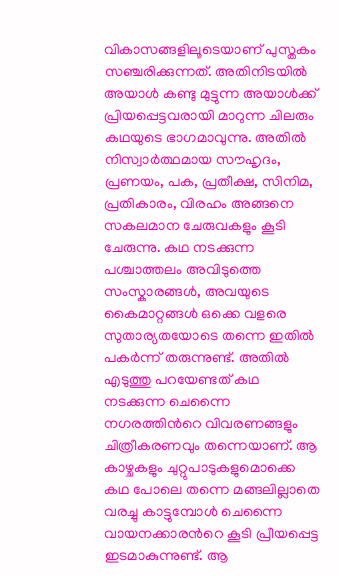വികാസങ്ങളിലൂടെയാണ് പുസ്തകം സഞ്ചരിക്കുന്നത്. അതിനിടയില്‍ അയാള്‍ കണ്ടു മുട്ടുന്ന അയാള്‍ക്ക് പ്രിയപ്പെട്ടവരായി മാറുന്ന ചിലരും കഥയുടെ ഭാഗമാവുന്നു. അതില്‍ നിസ്വാര്‍ത്ഥമായ സൗഹൃദം, പ്രണയം, പക, പ്രതീക്ഷ, സിനിമ, പ്രതികാരം, വിരഹം അങ്ങനെ സകലമാന ചേരുവകളും കൂടി ചേരുന്നു. കഥ നടക്കുന്ന പശ്ചാത്തലം അവിടുത്തെ സംസ്കാരങ്ങള്‍, അവയുടെ കൈമാറ്റങ്ങള്‍ ഒക്കെ വളരെ സുതാര്യതയോടെ തന്നെ ഇതില്‍ പകര്‍ന്ന് തരുന്നുണ്ട്. അതില്‍ എടുത്തു പറയേണ്ടത് കഥ നടക്കുന്ന ചെന്നൈ നഗരത്തിന്‍റെ വിവരണങ്ങളും ചിത്രീകരണവും തന്നെയാണ്. ആ കാഴ്ചകളും ചുറ്റുപാടുകളുമൊക്കെ കഥ പോലെ തന്നെ മങ്ങലില്ലാതെ വരച്ചു കാട്ടുമ്പോള്‍ ചെന്നൈ വായനക്കാരന്‍റെ കൂടി പ്രീയപ്പെട്ട ഇടമാകുന്നുണ്ട്. ആ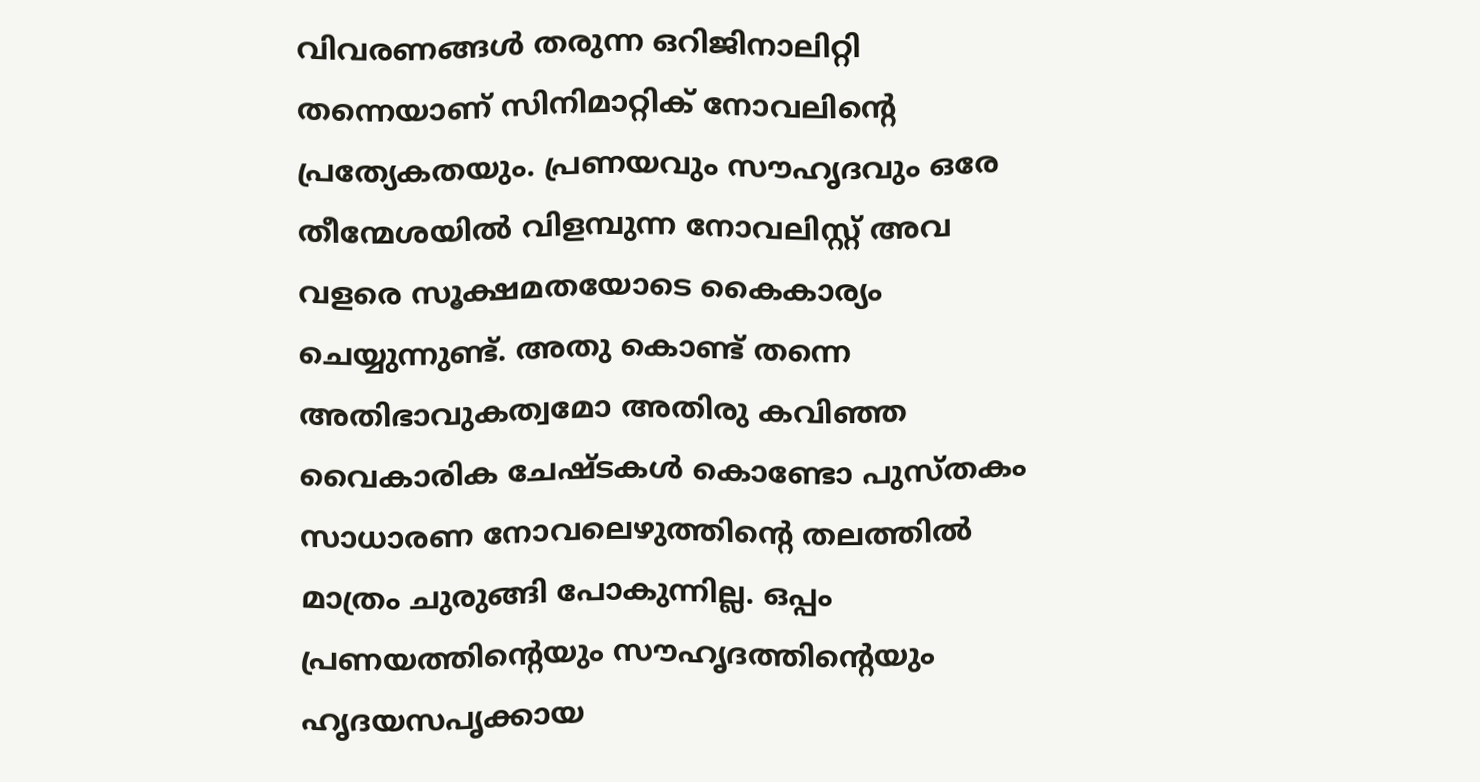വിവരണങ്ങള്‍ തരുന്ന ഒറിജിനാലിറ്റി തന്നെയാണ് സിനിമാറ്റിക് നോവലിന്‍റെ പ്രത്യേകതയും. പ്രണയവും സൗഹൃദവും ഒരേ തീന്മേശയില്‍ വിളമ്പുന്ന നോവലിസ്റ്റ് അവ വളരെ സൂക്ഷമതയോടെ കൈകാര്യം ചെയ്യുന്നുണ്ട്. അതു കൊണ്ട് തന്നെ അതിഭാവുകത്വമോ അതിരു കവിഞ്ഞ വൈകാരിക ചേഷ്ടകള്‍ കൊണ്ടോ പുസ്തകം സാധാരണ നോവലെഴുത്തിന്‍റെ തലത്തില്‍ മാത്രം ചുരുങ്ങി പോകുന്നില്ല. ഒപ്പം പ്രണയത്തിന്‍റെയും സൗഹൃദത്തിന്‍റെയും ഹൃദയസപൃക്കായ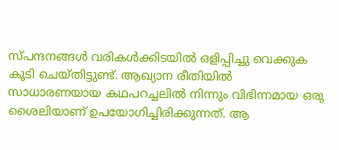സ്പന്ദനങ്ങള്‍ വരികള്‍ക്കിടയില്‍ ഒളിപ്പിച്ചു വെക്കുക കൂടി ചെയ്തിട്ടുണ്ട്‌. ആഖ്യാന രീതിയില്‍ സാധാരണയായ കഥപറച്ചലില്‍ നിന്നും വിഭിന്നമായ ഒരു ശൈലിയാണ് ഉപയോഗിച്ചിരിക്കുന്നത്. ആ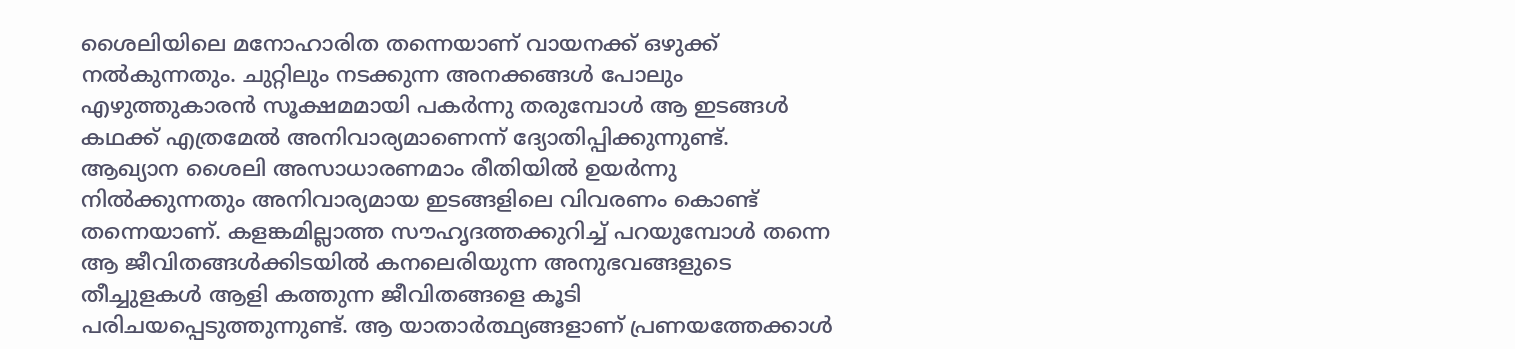ശൈലിയിലെ മനോഹാരിത തന്നെയാണ് വായനക്ക് ഒഴുക്ക് നല്‍കുന്നതും. ചുറ്റിലും നടക്കുന്ന അനക്കങ്ങള്‍ പോലും എഴുത്തുകാരന്‍ സൂക്ഷമമായി പകര്‍ന്നു തരുമ്പോള്‍ ആ ഇടങ്ങള്‍ കഥക്ക് എത്രമേല്‍ അനിവാര്യമാണെന്ന് ദ്യോതിപ്പിക്കുന്നുണ്ട്. ആഖ്യാന ശൈലി അസാധാരണമാം രീതിയില്‍ ഉയര്‍ന്നു നില്‍ക്കുന്നതും അനിവാര്യമായ ഇടങ്ങളിലെ വിവരണം കൊണ്ട് തന്നെയാണ്. കളങ്കമില്ലാത്ത സൗഹൃദത്തക്കുറിച്ച് പറയുമ്പോള്‍ തന്നെ ആ ജീവിതങ്ങള്‍ക്കിടയില്‍ കനലെരിയുന്ന അനുഭവങ്ങളുടെ തീച്ചുളകള്‍ ആളി കത്തുന്ന ജീവിതങ്ങളെ കൂടി പരിചയപ്പെടുത്തുന്നുണ്ട്. ആ യാതാര്‍ത്ഥ്യങ്ങളാണ് പ്രണയത്തേക്കാള്‍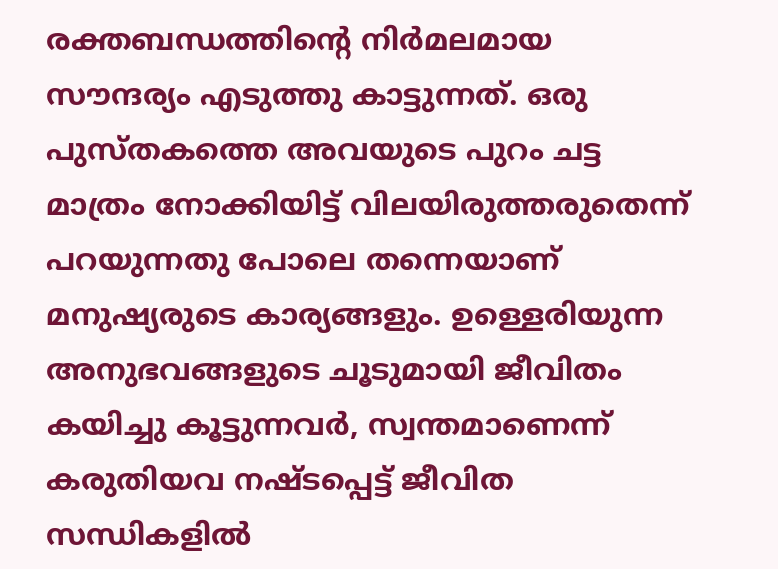രക്തബന്ധത്തിന്‍റെ നിര്‍മലമായ സൗന്ദര്യം എടുത്തു കാട്ടുന്നത്. ഒരു പുസ്തകത്തെ അവയുടെ പുറം ചട്ട മാത്രം നോക്കിയിട്ട് വിലയിരുത്തരുതെന്ന് പറയുന്നതു പോലെ തന്നെയാണ് മനുഷ്യരുടെ കാര്യങ്ങളും. ഉള്ളെരിയുന്ന അനുഭവങ്ങളുടെ ചൂടുമായി ജീവിതം കയിച്ചു കൂട്ടുന്നവര്‍, സ്വന്തമാണെന്ന് കരുതിയവ നഷ്ടപ്പെട്ട് ജീവിത സന്ധികളില്‍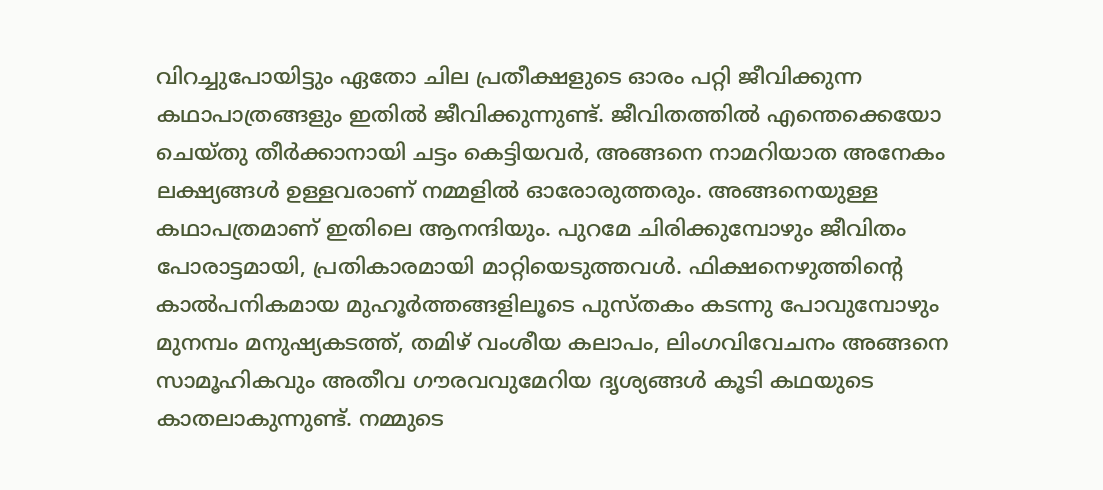വിറച്ചുപോയിട്ടും ഏതോ ചില പ്രതീക്ഷളുടെ ഓരം പറ്റി ജീവിക്കുന്ന കഥാപാത്രങ്ങളും ഇതില്‍ ജീവിക്കുന്നുണ്ട്. ജീവിതത്തില്‍ എന്തെക്കെയോ ചെയ്തു തീര്‍ക്കാനായി ചട്ടം കെട്ടിയവര്‍, അങ്ങനെ നാമറിയാത അനേകം ലക്ഷ്യങ്ങള്‍ ഉള്ളവരാണ് നമ്മളില്‍ ഓരോരുത്തരും. അങ്ങനെയുള്ള കഥാപത്രമാണ് ഇതിലെ ആനന്ദിയും. പുറമേ ചിരിക്കുമ്പോഴും ജീവിതം പോരാട്ടമായി, പ്രതികാരമായി മാറ്റിയെടുത്തവള്‍. ഫിക്ഷനെഴുത്തിന്‍റെ കാല്‍പനികമായ മുഹൂര്‍ത്തങ്ങളിലൂടെ പുസ്തകം കടന്നു പോവുമ്പോഴും മുനമ്പം മനുഷ്യകടത്ത്, തമിഴ് വംശീയ കലാപം, ലിംഗവിവേചനം അങ്ങനെ സാമൂഹികവും അതീവ ഗൗരവവുമേറിയ ദൃശ്യങ്ങള്‍ കൂടി കഥയുടെ കാതലാകുന്നുണ്ട്. നമ്മുടെ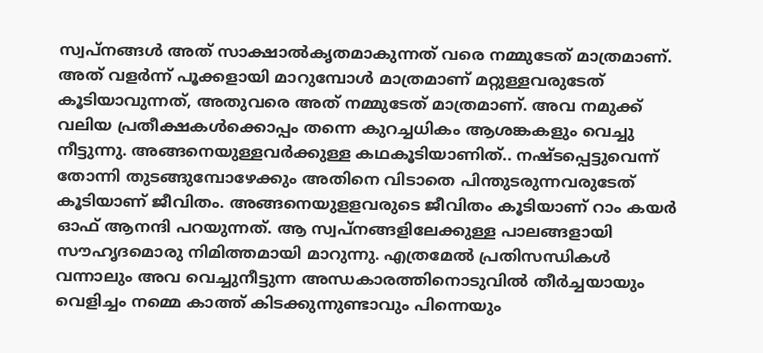സ്വപ്നങ്ങള്‍ അത് സാക്ഷാല്‍കൃതമാകുന്നത് വരെ നമ്മുടേത് മാത്രമാണ്. അത് വളര്‍ന്ന് പൂക്കളായി മാറുമ്പോള്‍ മാത്രമാണ് മറ്റുള്ളവരുടേത് കൂടിയാവുന്നത്, അതുവരെ അത് നമ്മുടേത് മാത്രമാണ്. അവ നമുക്ക് വലിയ പ്രതീക്ഷകള്‍ക്കൊപ്പം തന്നെ കുറച്ചധികം ആശങ്കകളും വെച്ചു നീട്ടുന്നു. അങ്ങനെയുള്ളവര്‍ക്കുള്ള കഥകൂടിയാണിത്.. നഷ്ടപ്പെട്ടുവെന്ന് തോന്നി തുടങ്ങുമ്പോഴേക്കും അതിനെ വിടാതെ പിന്തുടരുന്നവരുടേത്‌ കൂടിയാണ് ജീവിതം. അങ്ങനെയുളളവരുടെ ജീവിതം കൂടിയാണ് റാം കയര്‍ ഓഫ് ആനന്ദി പറയുന്നത്. ആ സ്വപ്നങ്ങളിലേക്കുള്ള പാലങ്ങളായി സൗഹൃദമൊരു നിമിത്തമായി മാറുന്നു. എത്രമേല്‍ പ്രതിസന്ധികള്‍ വന്നാലും അവ വെച്ചുനീട്ടുന്ന അന്ധകാരത്തിനൊടുവില്‍ തീര്‍ച്ചയായും വെളിച്ചം നമ്മെ കാത്ത് കിടക്കുന്നുണ്ടാവും പിന്നെയും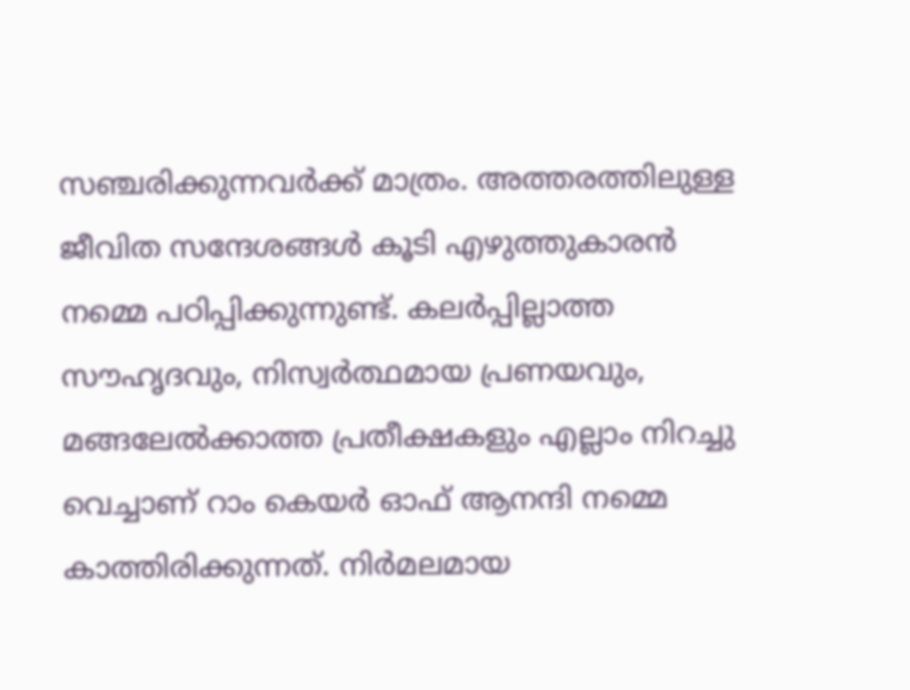സഞ്ചരിക്കുന്നവര്‍ക്ക് മാത്രം. അത്തരത്തിലുള്ള ജീവിത സന്ദേശങ്ങള്‍ കൂടി എഴുത്തുകാരന്‍ നമ്മെ പഠിപ്പിക്കുന്നുണ്ട്. കലര്‍പ്പില്ലാത്ത സൗഹൃദവും, നിസ്വര്‍ത്ഥമായ പ്രണയവും, മങ്ങലേല്‍ക്കാത്ത പ്രതീക്ഷകളും എല്ലാം നിറച്ചു വെച്ചാണ് റാം കെയര്‍ ഓഫ് ആനന്ദി നമ്മെ കാത്തിരിക്കുന്നത്. നിര്‍മലമായ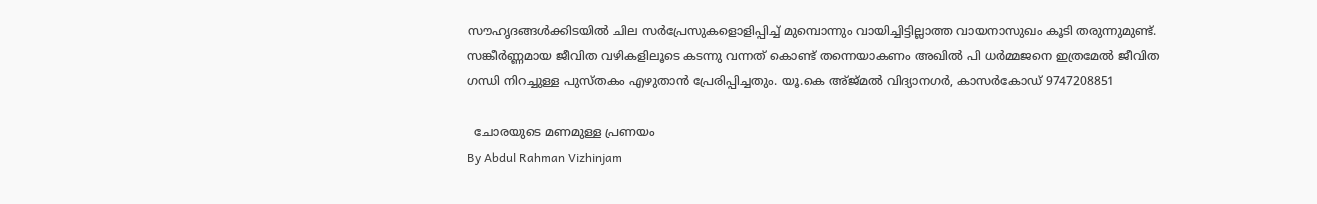സൗഹൃദങ്ങള്‍ക്കിടയില്‍ ചില സര്‍പ്രേസുകളൊളിപ്പിച്ച് മുമ്പൊന്നും വായിച്ചിട്ടില്ലാത്ത വായനാസുഖം കൂടി തരുന്നുമുണ്ട്. സങ്കീര്‍ണ്ണമായ ജീവിത വഴികളിലൂടെ കടന്നു വന്നത് കൊണ്ട്‌ തന്നെയാകണം അഖില്‍ പി ധര്‍മ്മജനെ ഇത്രമേല്‍ ജീവിത ഗന്ധി നിറച്ചുള്ള പുസ്തകം എഴുതാന്‍ പ്രേരിപ്പിച്ചതും. യൂ.കെ അ്ജ്മല്‍ വിദ്യാനഗര്‍, കാസര്‍കോഡ്‌ 9747208851

  ചോരയുടെ മണമുള്ള പ്രണയം
By Abdul Rahman Vizhinjam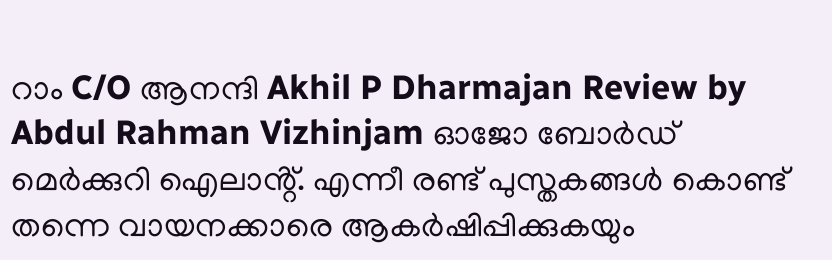റാം C/O ആനന്ദി Akhil P Dharmajan Review by Abdul Rahman Vizhinjam ഓജോ ബോര്‍ഡ് മെർക്കുറി ഐലാൻ്റ്. എന്നീ രണ്ട് പുസ്തകങ്ങള്‍ കൊണ്ട്‌ തന്നെ വായനക്കാരെ ആകര്‍ഷിപ്പിക്കുകയും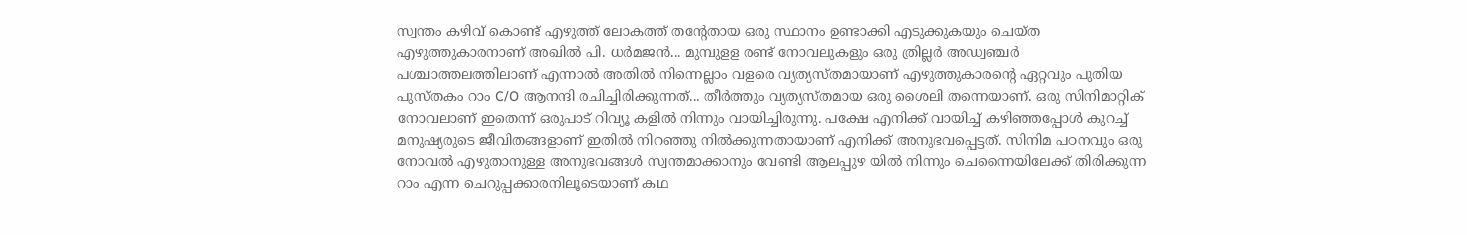സ്വന്തം കഴിവ് കൊണ്ട്‌ എഴുത്ത് ലോകത്ത് തന്റേതായ ഒരു സ്ഥാനം ഉണ്ടാക്കി എടുക്കുകയും ചെയ്ത എഴുത്തുകാരനാണ് അഖില്‍ പി. ധർമജൻ... മുമ്പുളള രണ്ട് നോവലുകളും ഒരു ത്രില്ലർ അഡ്വഞ്ചർ പശ്ചാത്തലത്തിലാണ് എന്നാൽ അതിൽ നിന്നെല്ലാം വളരെ വ്യത്യസ്തമായാണ്‌ എഴുത്തുകാരന്റെ ഏറ്റവും പുതിയ പുസ്തകം റാം C/O ആനന്ദി രചിച്ചിരിക്കുന്നത്... തീര്‍ത്തും വ്യത്യസ്തമായ ഒരു ശൈലി തന്നെയാണ്. ഒരു സിനിമാറ്റിക് നോവലാണ് ഇതെന്ന് ഒരുപാട്‌ റിവ്യൂ കളില്‍ നിന്നും വായിച്ചിരുന്നു. പക്ഷേ എനിക്ക് വായിച്ച് കഴിഞ്ഞപ്പോൾ കുറച്ച് മനുഷ്യരുടെ ജീവിതങ്ങളാണ്‌ ഇതിൽ നിറഞ്ഞു നില്‍ക്കുന്നതായാണ് എനിക്ക് അനുഭവപ്പെട്ടത്. സിനിമ പഠനവും ഒരു നോവല്‍ എഴുതാനുള്ള അനുഭവങ്ങൾ സ്വന്തമാക്കാനും വേണ്ടി ആലപ്പുഴ യില്‍ നിന്നും ചെന്നൈയിലേക്ക് തിരിക്കുന്ന റാം എന്ന ചെറുപ്പക്കാരനിലൂടെയാണ് കഥ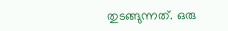തുടങ്ങുന്നത്. ഒരു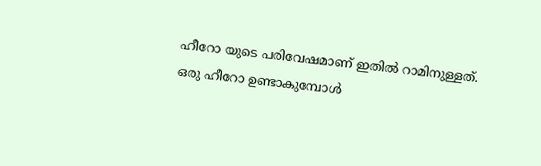ഹീറോ യുടെ പരിവേഷമാണ് ഇതിൽ റാമിനുള്ളത്. ഒരു ഹീറോ ഉണ്ടാകുമ്പോള്‍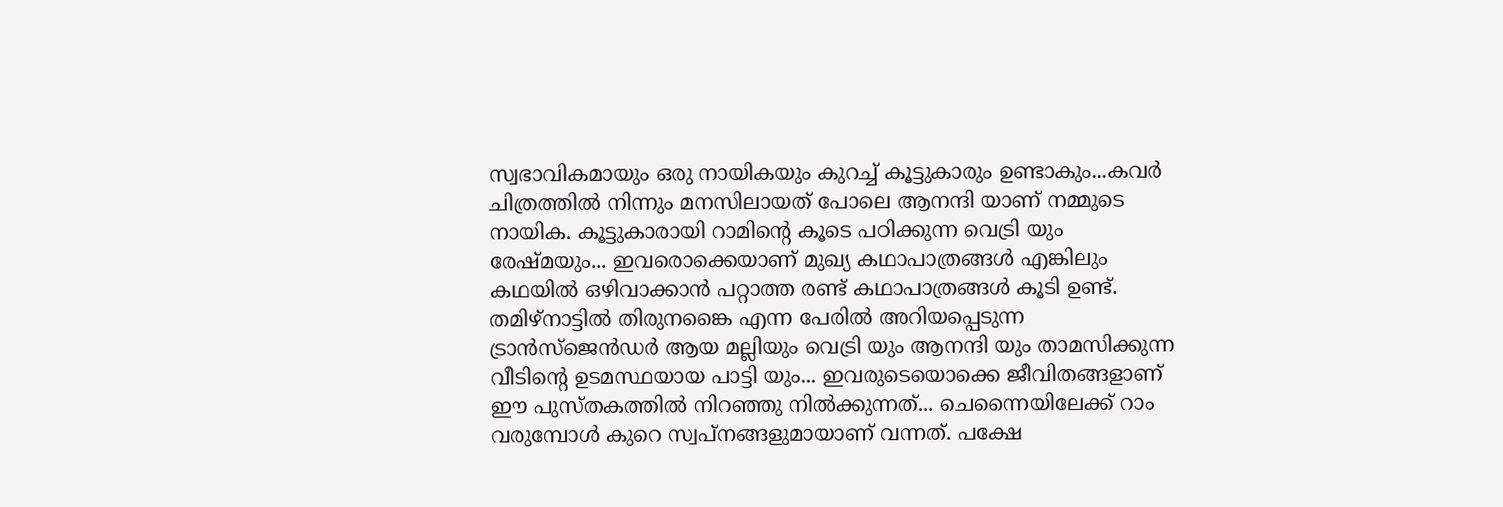സ്വഭാവികമായും ഒരു നായികയും കുറച്ച് കൂട്ടുകാരും ഉണ്ടാകും...കവർ ചിത്രത്തില്‍ നിന്നും മനസിലായത് പോലെ ആനന്ദി യാണ് നമ്മുടെ നായിക. കൂട്ടുകാരായി റാമിന്റെ കൂടെ പഠിക്കുന്ന വെട്രി യും രേഷ്മയും... ഇവരൊക്കെയാണ് മുഖ്യ കഥാപാത്രങ്ങള്‍ എങ്കിലും കഥയില്‍ ഒഴിവാക്കാൻ പറ്റാത്ത രണ്ട് കഥാപാത്രങ്ങള്‍ കൂടി ഉണ്ട്. തമിഴ്‌നാട്ടില്‍ തിരുനങ്കൈ എന്ന പേരില്‍ അറിയപ്പെടുന്ന ട്രാൻസ്‌ജെൻഡർ ആയ മല്ലിയും വെട്രി യും ആനന്ദി യും താമസിക്കുന്ന വീടിന്റെ ഉടമസ്ഥയായ പാട്ടി യും... ഇവരുടെയൊക്കെ ജീവിതങ്ങളാണ് ഈ പുസ്തകത്തിൽ നിറഞ്ഞു നില്‍ക്കുന്നത്... ചെന്നൈയിലേക്ക് റാം വരുമ്പോൾ കുറെ സ്വപ്നങ്ങളുമായാണ് വന്നത്. പക്ഷേ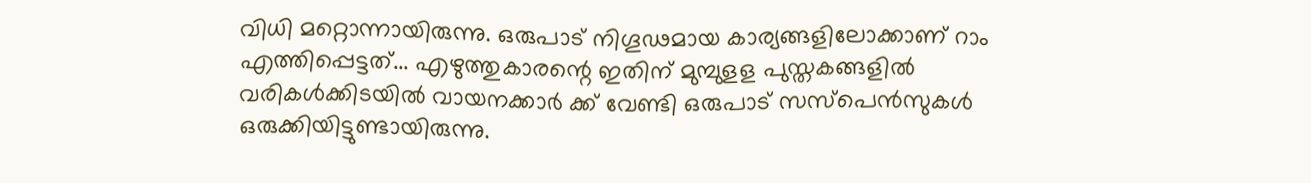വിധി മറ്റൊന്നായിരുന്നു. ഒരുപാട്‌ നിഗൂഢമായ കാര്യങ്ങളിലോക്കാണ് റാം എത്തിപ്പെട്ടത്... എഴുത്തുകാരന്റെ ഇതിന്‌ മുമ്പുളള പുസ്തകങ്ങളില്‍ വരികള്‍ക്കിടയിൽ വായനക്കാര്‍ ക്ക് വേണ്ടി ഒരുപാട്‌ സസ്പെന്‍സുകൾ ഒരുക്കിയിട്ടുണ്ടായിരുന്നു.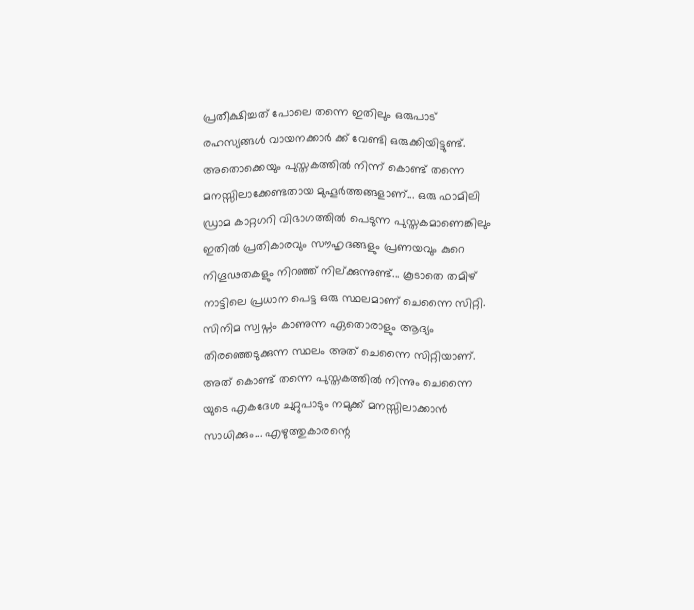പ്രതീക്ഷിച്ചത് പോലെ തന്നെ ഇതിലും ഒരുപാട് രഹസ്യങ്ങള്‍ വായനക്കാര്‍ ക്ക് വേണ്ടി ഒരുക്കിയിട്ടുണ്ട്. അതൊക്കെയും പുസ്തകത്തിൽ നിന്ന് കൊണ്ട്‌ തന്നെ മനസ്സിലാക്കേണ്ടതായ മുഹൂര്‍ത്തങ്ങളാണ്... ഒരു ഫാമിലി ഡ്രാമ കാറ്റഗറി വിഭാഗത്തില്‍ പെടുന്ന പുസ്തകമാണെങ്കിലും ഇതിൽ പ്രതികാരവും സൗഹൃദങ്ങളും പ്രണയവും കുറെ നിഗൂഢതകളും നിറഞ്ഞ് നില്ക്കുന്നുണ്ട്... കൂടാതെ തമിഴ് നാട്ടിലെ പ്രധാന പെട്ട ഒരു സ്ഥലമാണ് ചെന്നൈ സിറ്റി. സിനിമ സ്വപ്നം കാണുന്ന ഏതൊരാളും ആദ്യം തിരഞ്ഞെടുക്കുന്ന സ്ഥലം അത് ചെന്നൈ സിറ്റിയാണ്. അത് കൊണ്ട് തന്നെ പുസ്തകത്തില്‍ നിന്നും ചെന്നൈ യുടെ എകദേശ ചുറ്റുപാടും നമുക്ക് മനസ്സിലാക്കാൻ സാധിക്കും... എഴുത്തുകാരന്റെ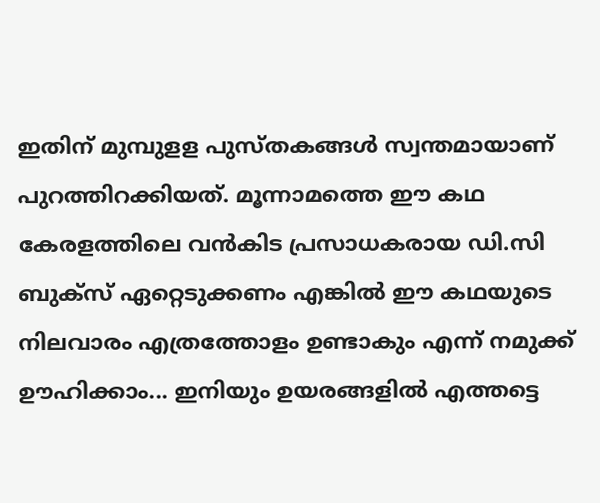ഇതിന്‌ മുമ്പുളള പുസ്തകങ്ങള്‍ സ്വന്തമായാണ് പുറത്തിറക്കിയത്. മൂന്നാമത്തെ ഈ കഥ കേരളത്തിലെ വന്‍കിട പ്രസാധകരായ ഡി.സി ബുക്സ് ഏറ്റെടുക്കണം എങ്കിൽ ഈ കഥയുടെ നിലവാരം എത്രത്തോളം ഉണ്ടാകും എന്ന് നമുക്ക് ഊഹിക്കാം... ഇനിയും ഉയരങ്ങളില്‍ എത്തട്ടെ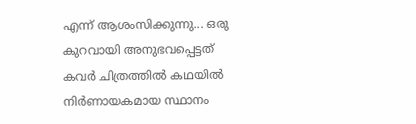എന്ന് ആശംസിക്കുന്നു... ഒരു കുറവായി അനുഭവപ്പെട്ടത് കവർ ചിത്രത്തില്‍ കഥയില്‍ നിര്‍ണായകമായ സ്ഥാനം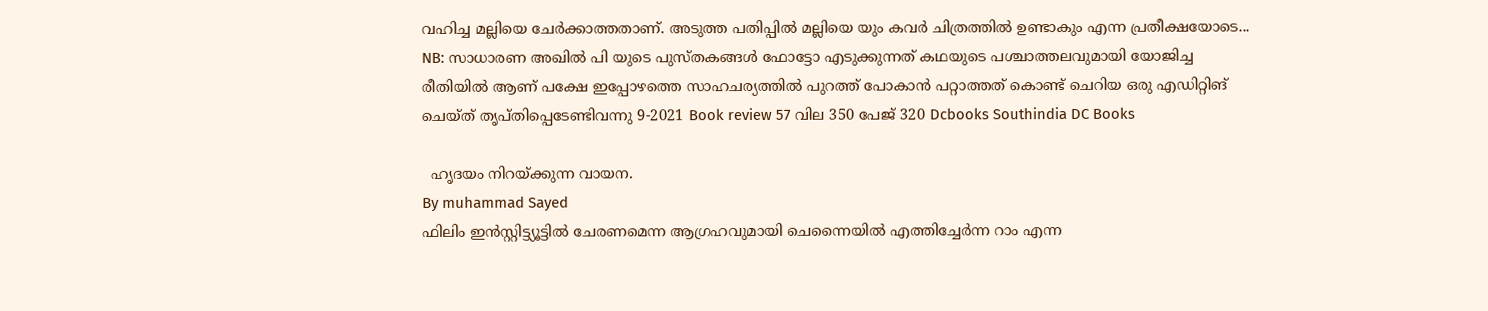വഹിച്ച മല്ലിയെ ചേര്‍ക്കാത്തതാണ്. അടുത്ത പതിപ്പില്‍ മല്ലിയെ യും കവർ ചിത്രത്തിൽ ഉണ്ടാകും എന്ന പ്രതീക്ഷയോടെ... NB: സാധാരണ അഖില്‍ പി യുടെ പുസ്തകങ്ങള്‍ ഫോട്ടോ എടുക്കുന്നത് കഥയുടെ പശ്ചാത്തലവുമായി യോജിച്ച രീതിയില്‍ ആണ്‌ പക്ഷേ ഇപ്പോഴത്തെ സാഹചര്യത്തില്‍ പുറത്ത്‌ പോകാൻ പറ്റാത്തത് കൊണ്ട്‌ ചെറിയ ഒരു എഡിറ്റിങ് ചെയ്ത് തൃപ്തിപ്പെടേണ്ടിവന്നു 9-2021 Book review 57 വില 350 പേജ് 320 Dcbooks Southindia DC Books

  ഹൃദയം നിറയ്ക്കുന്ന വായന.
By muhammad Sayed
ഫിലിം ഇൻസ്റ്റിട്ട്യൂട്ടിൽ ചേരണമെന്ന ആഗ്രഹവുമായി ചെന്നൈയിൽ എത്തിച്ചേർന്ന റാം എന്ന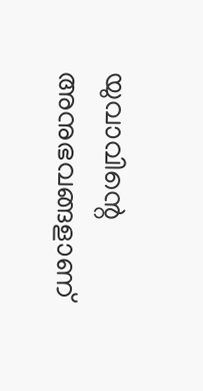യുവാവിന്റെ  അനുഭവങ്ങളാണ്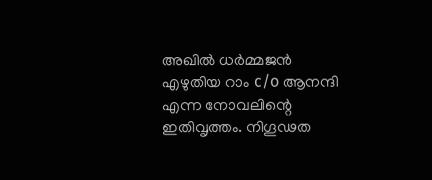അഖിൽ ധർമ്മജൻ എഴുതിയ റാം c/o ആനന്ദി എന്ന നോവലിന്റെ  ഇതിവൃത്തം. നിഗൂഢത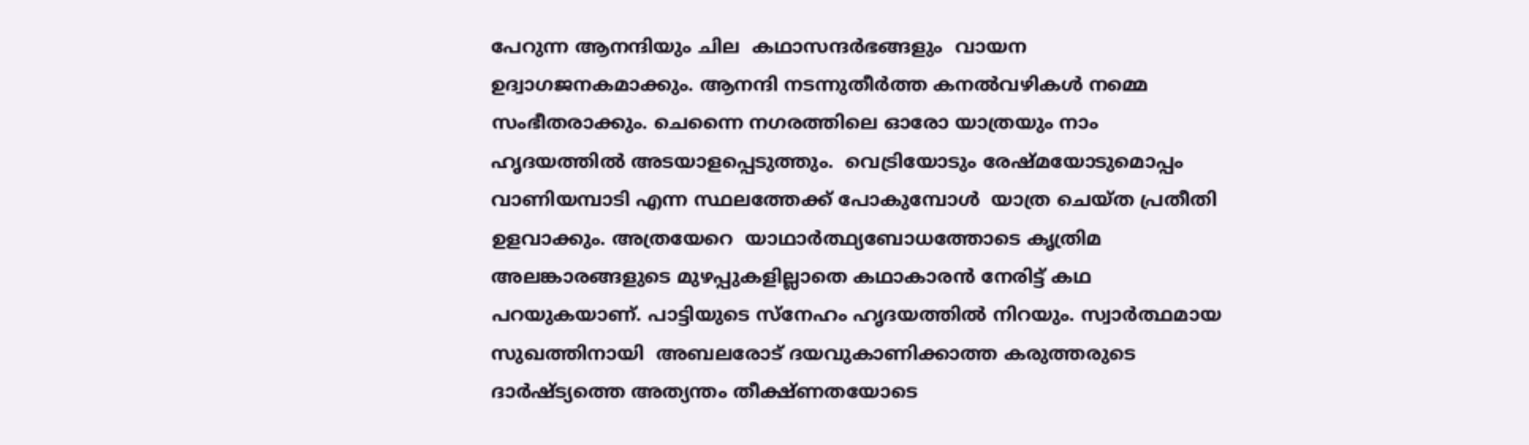പേറുന്ന ആനന്ദിയും ചില  കഥാസന്ദർഭങ്ങളും  വായന ഉദ്വാഗജനകമാക്കും. ആനന്ദി നടന്നുതീർത്ത കനൽവഴികൾ നമ്മെ സംഭീതരാക്കും. ചെന്നൈ നഗരത്തിലെ ഓരോ യാത്രയും നാം  ഹൃദയത്തിൽ അടയാളപ്പെടുത്തും.  വെട്രിയോടും രേഷ്മയോടുമൊപ്പം വാണിയമ്പാടി എന്ന സ്ഥലത്തേക്ക് പോകുമ്പോൾ  യാത്ര ചെയ്‌ത പ്രതീതി ഉളവാക്കും. അത്രയേറെ  യാഥാർത്ഥ്യബോധത്തോടെ കൃത്രിമ അലങ്കാരങ്ങളുടെ മുഴപ്പുകളില്ലാതെ കഥാകാരൻ നേരിട്ട് കഥ പറയുകയാണ്. പാട്ടിയുടെ സ്‌നേഹം ഹൃദയത്തിൽ നിറയും. സ്വാർത്ഥമായ സുഖത്തിനായി  അബലരോട് ദയവുകാണിക്കാത്ത കരുത്തരുടെ ദാർഷ്ട്യത്തെ അത്യന്തം തീക്ഷ്ണതയോടെ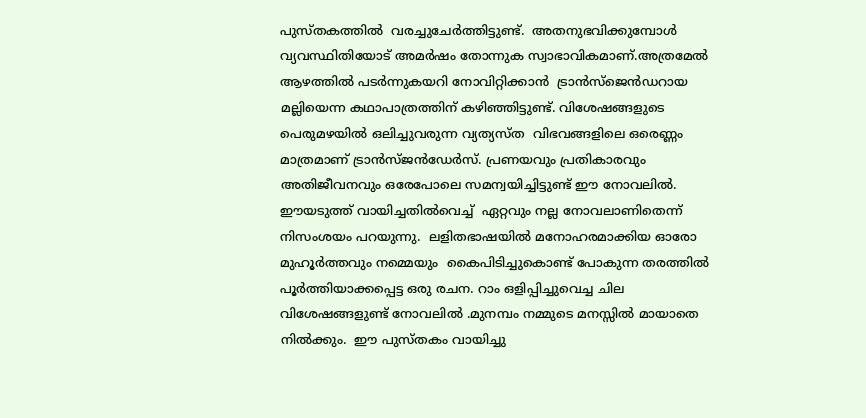പുസ്തകത്തിൽ  വരച്ചുചേർത്തിട്ടുണ്ട്.  അതനുഭവിക്കുമ്പോൾ  വ്യവസ്ഥിതിയോട് അമർഷം തോന്നുക സ്വാഭാവികമാണ്.അത്രമേൽ ആഴത്തിൽ പടർന്നുകയറി നോവിറ്റിക്കാൻ  ട്രാൻസ്ജെൻഡറായ  മല്ലിയെന്ന കഥാപാത്രത്തിന് കഴിഞ്ഞിട്ടുണ്ട്. വിശേഷങ്ങളുടെ പെരുമഴയിൽ ഒലിച്ചുവരുന്ന വ്യത്യസ്ത  വിഭവങ്ങളിലെ ഒരെണ്ണം മാത്രമാണ് ട്രാൻസ്ജൻഡേർസ്. പ്രണയവും പ്രതികാരവും അതിജീവനവും ഒരേപോലെ സമന്വയിച്ചിട്ടുണ്ട് ഈ നോവലിൽ.   ഈയടുത്ത് വായിച്ചതിൽവെച്ച്  ഏറ്റവും നല്ല നോവലാണിതെന്ന് നിസംശയം പറയുന്നു.  ലളിതഭാഷയിൽ മനോഹരമാക്കിയ ഓരോ മുഹൂർത്തവും നമ്മെയും  കൈപിടിച്ചുകൊണ്ട് പോകുന്ന തരത്തിൽ പൂർത്തിയാക്കപ്പെട്ട ഒരു രചന. റാം ഒളിപ്പിച്ചുവെച്ച ചില വിശേഷങ്ങളുണ്ട് നോവലിൽ .മുനമ്പം നമ്മുടെ മനസ്സിൽ മായാതെ നിൽക്കും.  ഈ പുസ്തകം വായിച്ചു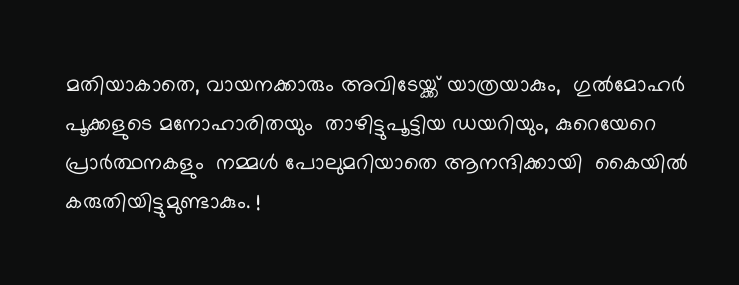മതിയാകാതെ, വായനക്കാരും അവിടേയ്ക്ക് യാത്രയാകും,  ഗുൽമോഹർ  പൂക്കളുടെ മനോഹാരിതയും  താഴിട്ടുപൂട്ടിയ ഡയറിയും, കുറെയേറെ പ്രാർത്ഥനകളും  നമ്മൾ പോലുമറിയാതെ ആനന്ദിക്കായി  കൈയിൽ  കരുതിയിട്ടുമുണ്ടാകും. !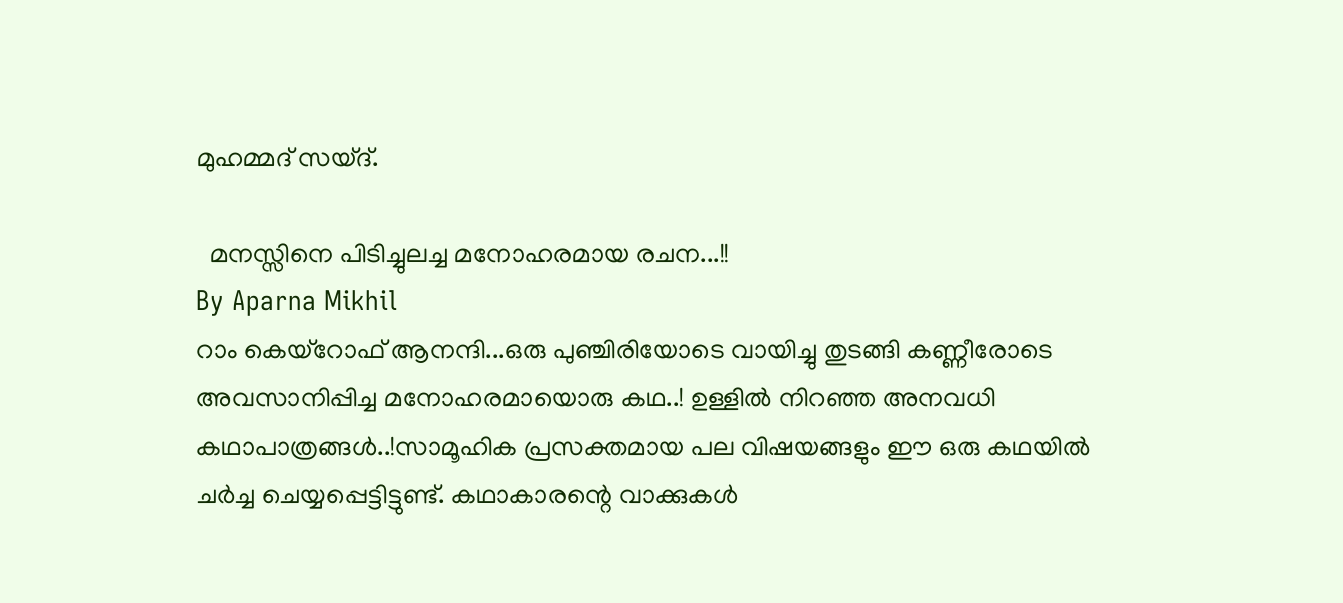മുഹമ്മദ്‌ സയ്ദ്.

  മനസ്സിനെ പിടിച്ചുലച്ച മനോഹരമായ രചന...!!
By Aparna Mikhil
റാം കെയ്റോഫ് ആനന്ദി...ഒരു പുഞ്ചിരിയോടെ വായിച്ചു തുടങ്ങി കണ്ണീരോടെ അവസാനിപ്പിച്ച മനോഹരമായൊരു കഥ..! ഉള്ളിൽ നിറഞ്ഞ അനവധി കഥാപാത്രങ്ങൾ..!സാമൂഹിക പ്രസക്തമായ പല വിഷയങ്ങളും ഈ ഒരു കഥയിൽ ചർച്ച ചെയ്യപ്പെട്ടിട്ടുണ്ട്. കഥാകാരന്റെ വാക്കുകൾ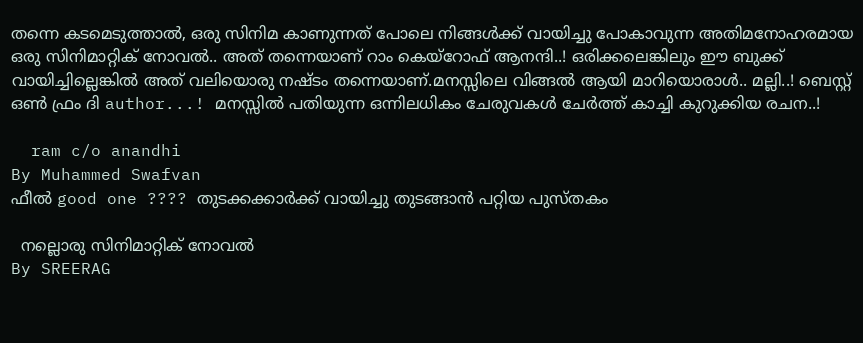തന്നെ കടമെടുത്താൽ, ഒരു സിനിമ കാണുന്നത് പോലെ നിങ്ങൾക്ക് വായിച്ചു പോകാവുന്ന അതിമനോഹരമായ ഒരു സിനിമാറ്റിക് നോവൽ.. അത് തന്നെയാണ് റാം കെയ്റോഫ് ആനന്ദി..! ഒരിക്കലെങ്കിലും ഈ ബുക്ക്‌ വായിച്ചില്ലെങ്കിൽ അത് വലിയൊരു നഷ്ടം തന്നെയാണ്.മനസ്സിലെ വിങ്ങൽ ആയി മാറിയൊരാൾ.. മല്ലി..! ബെസ്റ്റ് ഒൺ ഫ്രം ദി author...! മനസ്സിൽ പതിയുന്ന ഒന്നിലധികം ചേരുവകൾ ചേർത്ത് കാച്ചി കുറുക്കിയ രചന..!

  ram c/o anandhi
By Muhammed Swafvan
ഫീൽ good one ???? തുടക്കക്കാർക്ക് വായിച്ചു തുടങ്ങാൻ പറ്റിയ പുസ്തകം

  നല്ലൊരു സിനിമാറ്റിക് നോവൽ
By SREERAG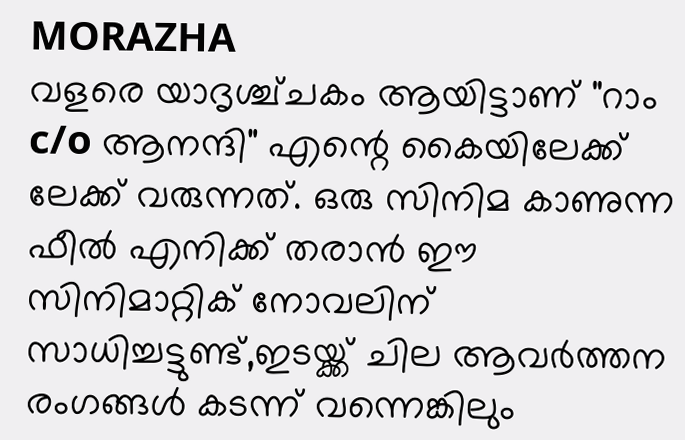MORAZHA
വളരെ യാദൃശ്ച്ചകം ആയിട്ടാണ് "റാം c/o ആനന്ദി" എന്റെ കൈയിലേക്ക് ലേക്ക് വരുന്നത്. ഒരു സിനിമ കാണുന്ന ഫീൽ എനിക്ക് തരാൻ ഈ സിനിമാറ്റിക് നോവലിന് സാധിച്ചട്ടുണ്ട്‌,ഇടയ്ക്ക് ചില ആവർത്തന രംഗങ്ങൾ കടന്ന് വന്നെങ്കിലും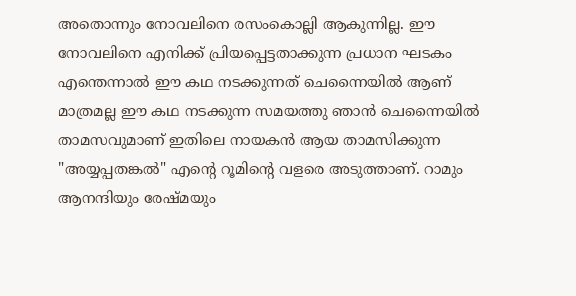അതൊന്നും നോവലിനെ രസംകൊല്ലി ആകുന്നില്ല. ഈ നോവലിനെ എനിക്ക് പ്രിയപ്പെട്ടതാക്കുന്ന പ്രധാന ഘടകം എന്തെന്നാൽ ഈ കഥ നടക്കുന്നത് ചെന്നൈയിൽ ആണ് മാത്രമല്ല ഈ കഥ നടക്കുന്ന സമയത്തു ഞാൻ ചെന്നൈയിൽ താമസവുമാണ് ഇതിലെ നായകൻ ആയ താമസിക്കുന്ന "അയ്യപ്പതങ്കൽ" എന്റെ റൂമിന്റെ വളരെ അടുത്താണ്. റാമും ആനന്ദിയും രേഷ്മയും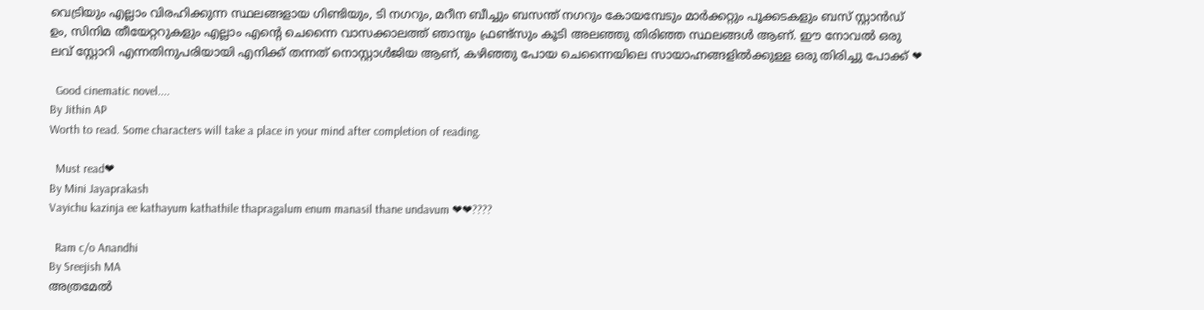വെട്രിയും എല്ലാം വിരഹിക്കുന്ന സ്ഥലങ്ങളായ ഗിണ്ടിയും, ടി നഗറും, മറീന ബീച്ചും ബസന്ത് നഗറും കോയമ്പേടും മാർക്കറ്റും പൂക്കടകളും ബസ് സ്റ്റാൻഡ് ഉം, സിനിമ തീയേറ്ററുകളും എല്ലാം എന്റെ ചെന്നൈ വാസക്കാലത്ത് ഞാനും ഫ്രണ്ട്സും കൂടി അലഞ്ഞു തിരിഞ്ഞ സ്ഥലങ്ങൾ ആണ്. ഈ നോവൽ ഒരു ലവ് സ്റ്റോറി എന്നതിനുപരിയായി എനിക്ക് തന്നത് നൊസ്റ്റാൾജിയ ആണ്, കഴിഞ്ഞു പോയ ചെന്നൈയിലെ സായാഹ്നങ്ങളിൽക്കുള്ള ഒരു തിരിച്ചു പോക്ക് ❤

  Good cinematic novel....
By Jithin AP
Worth to read. Some characters will take a place in your mind after completion of reading.

  Must read❤
By Mini Jayaprakash
Vayichu kazinja ee kathayum kathathile thapragalum enum manasil thane undavum ❤❤????

  Ram c/o Anandhi
By Sreejish MA
അത്രമേൽ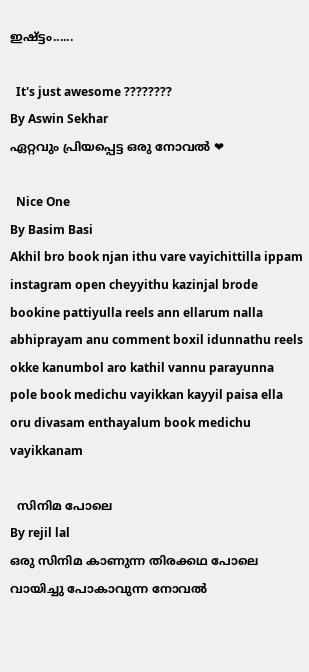ഇഷ്ട്ടം......

  It's just awesome ????????
By Aswin Sekhar
ഏറ്റവും പ്രിയപ്പെട്ട ഒരു നോവൽ ❤

  Nice One
By Basim Basi
Akhil bro book njan ithu vare vayichittilla ippam instagram open cheyyithu kazinjal brode bookine pattiyulla reels ann ellarum nalla abhiprayam anu comment boxil idunnathu reels okke kanumbol aro kathil vannu parayunna pole book medichu vayikkan kayyil paisa ella oru divasam enthayalum book medichu vayikkanam

  സിനിമ പോലെ
By rejil lal
ഒരു സിനിമ കാണുന്ന തിരക്കഥ പോലെ വായിച്ചു പോകാവുന്ന നോവൽ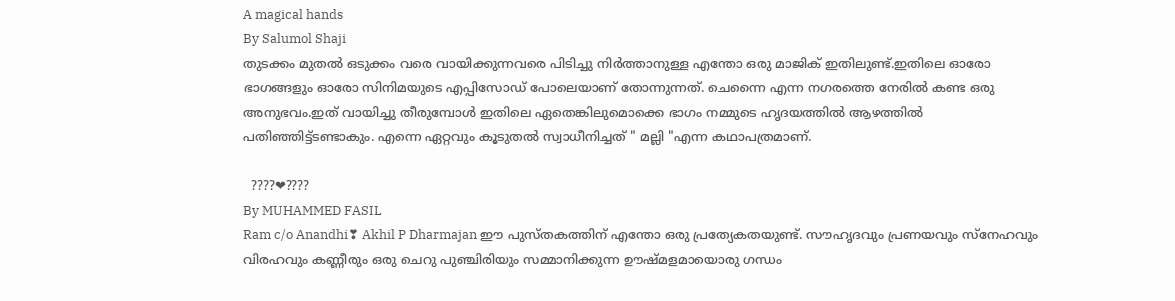A magical hands
By Salumol Shaji
തുടക്കം മുതൽ ഒടുക്കം വരെ വായിക്കുന്നവരെ പിടിച്ചു നിർത്താനുള്ള എന്തോ ഒരു മാജിക്‌ ഇതിലുണ്ട്.ഇതിലെ ഓരോ ഭാഗങ്ങളും ഓരോ സിനിമയുടെ എപ്പിസോഡ് പോലെയാണ് തോന്നുന്നത്. ചെന്നൈ എന്ന നഗരത്തെ നേരിൽ കണ്ട ഒരു അനുഭവം.ഇത് വായിച്ചു തീരുമ്പോൾ ഇതിലെ ഏതെങ്കിലുമൊക്കെ ഭാഗം നമ്മുടെ ഹൃദയത്തിൽ ആഴത്തിൽ പതിഞ്ഞിട്ട്ടണ്ടാകും. എന്നെ ഏറ്റവും കൂടുതൽ സ്വാധീനിച്ചത് " മല്ലി "എന്ന കഥാപത്രമാണ്.

  ????❤????
By MUHAMMED FASIL
Ram c/o Anandhi❣ Akhil P Dharmajan ഈ പുസ്തകത്തിന് എന്തോ ഒരു പ്രത്യേകതയുണ്ട്. സൗഹൃദവും പ്രണയവും സ്നേഹവും വിരഹവും കണ്ണീരും ഒരു ചെറു പുഞ്ചിരിയും സമ്മാനിക്കുന്ന ഊഷ്മളമായൊരു ഗന്ധം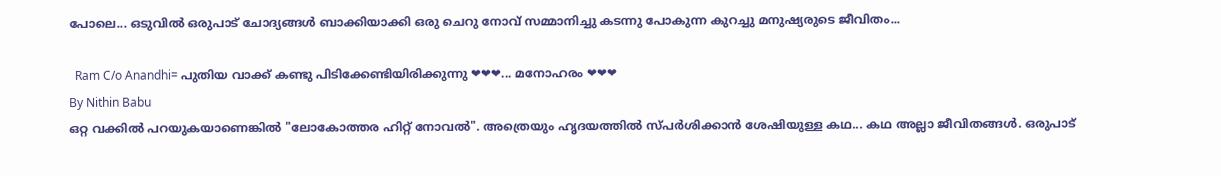പോലെ... ഒടുവിൽ ഒരുപാട് ചോദ്യങ്ങൾ ബാക്കിയാക്കി ഒരു ചെറു നോവ് സമ്മാനിച്ചു കടന്നു പോകുന്ന കുറച്ചു മനുഷ്യരുടെ ജീവിതം...

  Ram C/o Anandhi= പുതിയ വാക്ക് കണ്ടു പിടിക്കേണ്ടിയിരിക്കുന്നു ❤❤❤... മനോഹരം ❤❤❤
By Nithin Babu
ഒറ്റ വക്കിൽ പറയുകയാണെങ്കിൽ "ലോകോത്തര ഹിറ്റ്‌ നോവൽ". അത്രെയും ഹൃദയത്തിൽ സ്പർശിക്കാൻ ശേഷിയുള്ള കഥ... കഥ അല്ലാ ജീവിതങ്ങൾ. ഒരുപാട്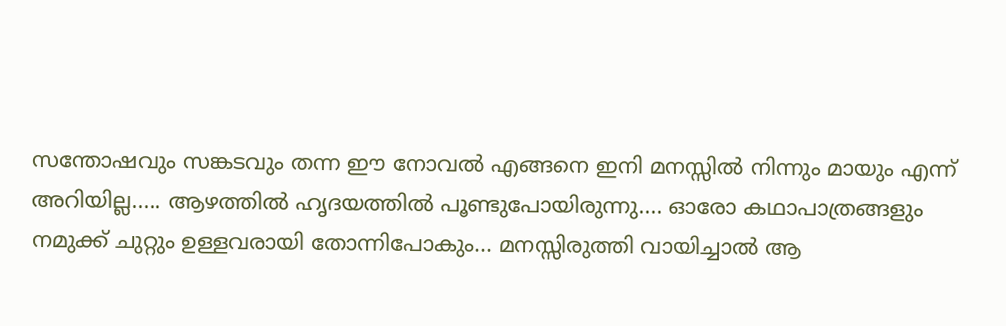സന്തോഷവും സങ്കടവും തന്ന ഈ നോവൽ എങ്ങനെ ഇനി മനസ്സിൽ നിന്നും മായും എന്ന് അറിയില്ല..... ആഴത്തിൽ ഹൃദയത്തിൽ പൂണ്ടുപോയിരുന്നു.... ഓരോ കഥാപാത്രങ്ങളും നമുക്ക് ചുറ്റും ഉള്ളവരായി തോന്നിപോകും... മനസ്സിരുത്തി വായിച്ചാൽ ആ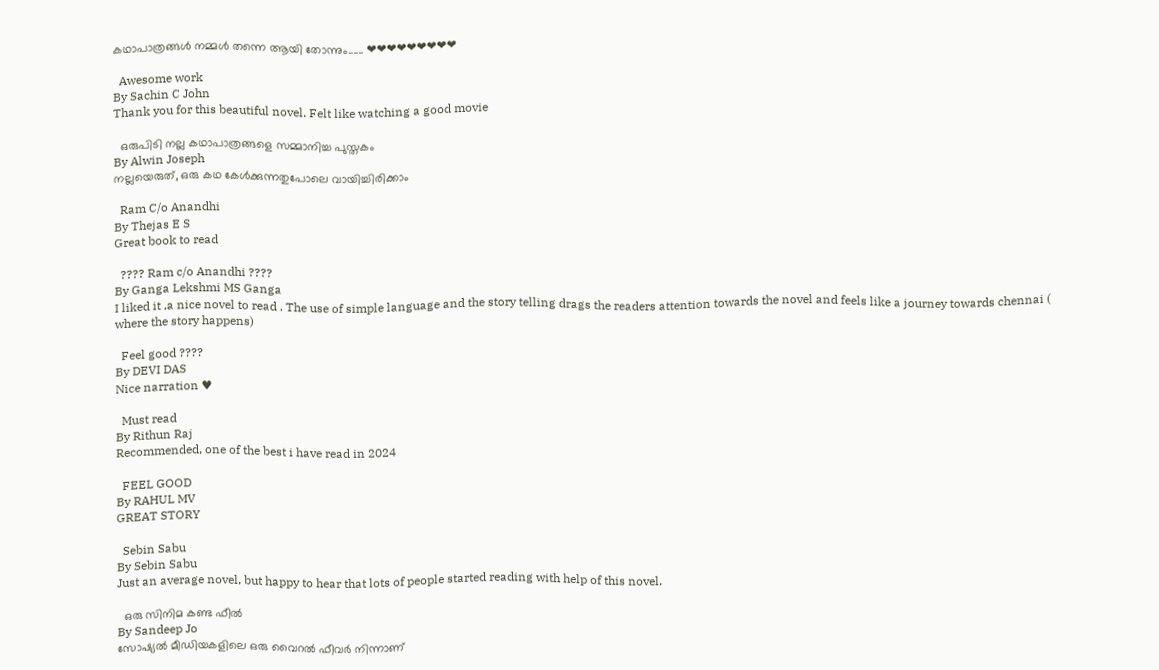കഥാപാത്രങ്ങൾ നമ്മൾ തന്നെ ആയി തോന്നും...... ❤❤❤❤❤❤❤❤❤

  Awesome work
By Sachin C John
Thank you for this beautiful novel. Felt like watching a good movie

  ഒരുപിടി നല്ല കഥാപാത്രങ്ങളെ സമ്മാനിച്ച പുസ്തകം
By Alwin Joseph
നല്ലയെരുത്, ഒരു കഥ കേൾക്കുന്നതുപോലെ വായിച്ചിരിക്കാം

  Ram C/o Anandhi
By Thejas E S
Great book to read

  ???? Ram c/o Anandhi ????
By Ganga Lekshmi MS Ganga
I liked it ,a nice novel to read . The use of simple language and the story telling drags the readers attention towards the novel and feels like a journey towards chennai ( where the story happens)

  Feel good ????
By DEVI DAS
Nice narration ♥

  Must read
By Rithun Raj
Recommended, one of the best i have read in 2024

  FEEL GOOD
By RAHUL MV
GREAT STORY

  Sebin Sabu
By Sebin Sabu
Just an average novel, but happy to hear that lots of people started reading with help of this novel.

  ഒരു സിനിമ കണ്ട ഫീൽ
By Sandeep Jo
സോഷ്യൽ മീഡിയകളിലെ ഒരു വൈറൽ ഫീവർ നിന്നാണ്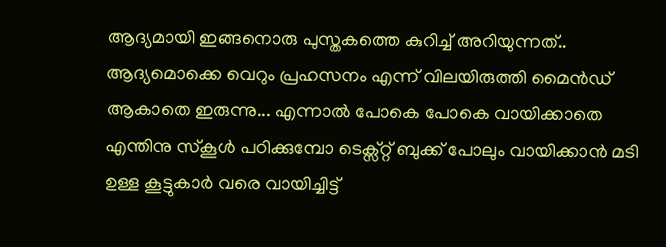ആദ്യമായി ഇങ്ങനൊരു പുസ്തകത്തെ കുറിച്ച് അറിയുന്നത്.. ആദ്യമൊക്കെ വെറും പ്രഹസനം എന്ന് വിലയിരുത്തി മൈൻഡ് ആകാതെ ഇരുന്നു... എന്നാൽ പോകെ പോകെ വായിക്കാതെ എന്തിനു സ്കൂൾ പഠിക്കുമ്പോ ടെക്സ്റ്റ്‌ ബുക്ക്‌ പോലും വായിക്കാൻ മടി ഉള്ള കൂട്ടുകാർ വരെ വായിച്ചിട്ട്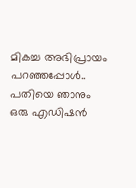മികച്ച അഭിപ്രായം പറഞ്ഞപ്പോൾ.. പതിയെ ഞാനും ഒരു എഡിഷൻ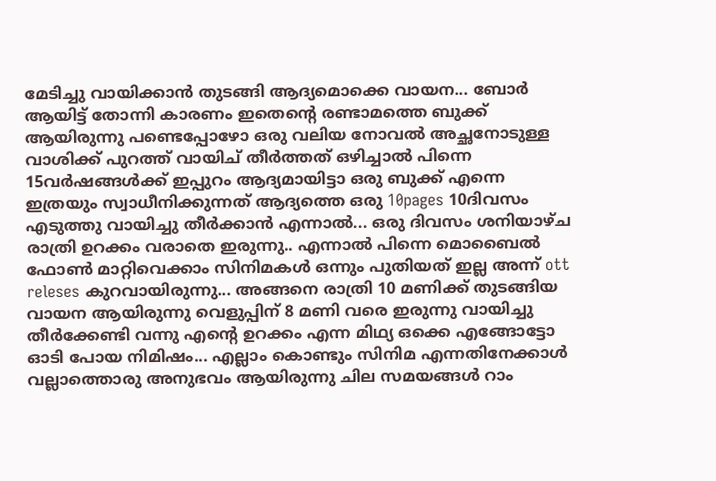മേടിച്ചു വായിക്കാൻ തുടങ്ങി ആദ്യമൊക്കെ വായന... ബോർ ആയിട്ട് തോന്നി കാരണം ഇതെന്റെ രണ്ടാമത്തെ ബുക്ക്‌ ആയിരുന്നു പണ്ടെപ്പോഴോ ഒരു വലിയ നോവൽ അച്ഛനോടുള്ള വാശിക്ക് പുറത്ത് വായിച് തീർത്തത് ഒഴിച്ചാൽ പിന്നെ 15വർഷങ്ങൾക്ക് ഇപ്പുറം ആദ്യമായിട്ടാ ഒരു ബുക്ക്‌ എന്നെ ഇത്രയും സ്വാധീനിക്കുന്നത് ആദ്യത്തെ ഒരു 10pages 10ദിവസം എടുത്തു വായിച്ചു തീർക്കാൻ എന്നാൽ... ഒരു ദിവസം ശനിയാഴ്ച രാത്രി ഉറക്കം വരാതെ ഇരുന്നു.. എന്നാൽ പിന്നെ മൊബൈൽ ഫോൺ മാറ്റിവെക്കാം സിനിമകൾ ഒന്നും പുതിയത് ഇല്ല അന്ന് ott releses കുറവായിരുന്നു... അങ്ങനെ രാത്രി 10 മണിക്ക് തുടങ്ങിയ വായന ആയിരുന്നു വെളുപ്പിന് 8 മണി വരെ ഇരുന്നു വായിച്ചു തീർക്കേണ്ടി വന്നു എന്റെ ഉറക്കം എന്ന മിഥ്യ ഒക്കെ എങ്ങോട്ടോ ഓടി പോയ നിമിഷം... എല്ലാം കൊണ്ടും സിനിമ എന്നതിനേക്കാൾ വല്ലാത്തൊരു അനുഭവം ആയിരുന്നു ചില സമയങ്ങൾ റാം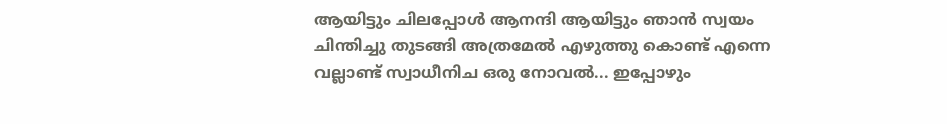ആയിട്ടും ചിലപ്പോൾ ആനന്ദി ആയിട്ടും ഞാൻ സ്വയം ചിന്തിച്ചു തുടങ്ങി അത്രമേൽ എഴുത്തു കൊണ്ട് എന്നെ വല്ലാണ്ട് സ്വാധീനിച ഒരു നോവൽ... ഇപ്പോഴും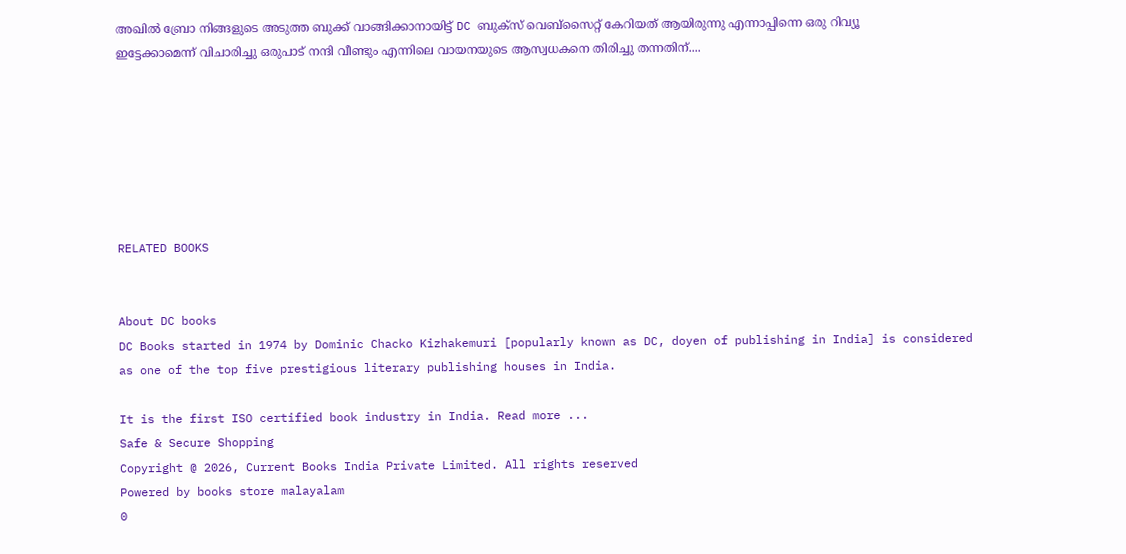അഖിൽ ബ്രോ നിങ്ങളുടെ അടുത്ത ബുക്ക്‌ വാങ്ങിക്കാനായിട്ട് DC ബുക്സ് വെബ്സൈറ്റ് കേറിയത് ആയിരുന്നു എന്നാപ്പിന്നെ ഒരു റിവ്യൂ ഇട്ടേക്കാമെന്ന് വിചാരിച്ചു ഒരുപാട് നന്ദി വീണ്ടും എന്നിലെ വായനയുടെ ആസ്വധകനെ തിരിച്ചു തന്നതിന്....







RELATED BOOKS


About DC books
DC Books started in 1974 by Dominic Chacko Kizhakemuri [popularly known as DC, doyen of publishing in India] is considered as one of the top five prestigious literary publishing houses in India.

It is the first ISO certified book industry in India. Read more ...
Safe & Secure Shopping
Copyright @ 2026, Current Books India Private Limited. All rights reserved
Powered by books store malayalam
0